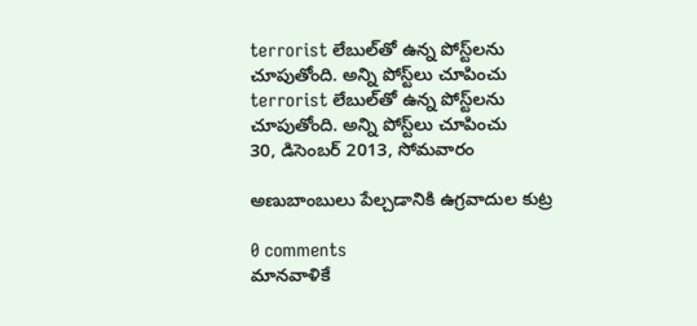terrorist లేబుల్‌తో ఉన్న పోస్ట్‌లను చూపుతోంది. అన్ని పోస్ట్‌లు చూపించు
terrorist లేబుల్‌తో ఉన్న పోస్ట్‌లను చూపుతోంది. అన్ని పోస్ట్‌లు చూపించు
30, డిసెంబర్ 2013, సోమవారం

అణుబాంబులు పేల్చడానికి ఉగ్రవాదుల కుట్ర

0 comments
మానవాళికే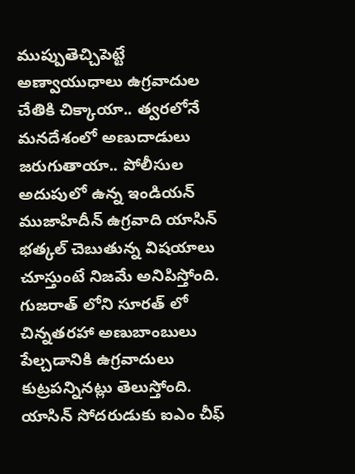ముప్పుతెచ్చిపెట్టే అణ్వాయుధాలు ఉగ్రవాదుల చేతికి చిక్కాయా.. త్వరలోనే మనదేశంలో అణుదాడులు జరుగుతాయా.. పోలీసుల అదుపులో ఉన్న ఇండియన్ ముజాహిదీన్ ఉగ్రవాది యాసిన్ భత్కల్ చెబుతున్న విషయాలు చూస్తుంటే నిజమే అనిపిస్తోంది.
గుజరాత్ లోని సూరత్ లో చిన్నతరహా అణుబాంబులు పేల్చడానికి ఉగ్రవాదులు కుట్రపన్నినట్లు తెలుస్తోంది. యాసిన్ సోదరుడుకు ఐఎం చీఫ్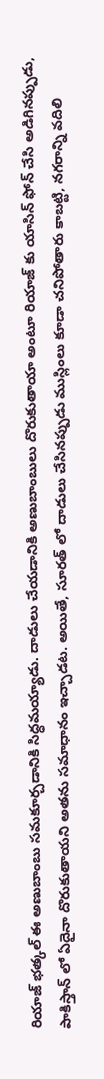రియాజ్ భత్కల్ ఈ అణుబాంబు సమకూర్చడానికి సిద్ధమయ్యాడు. దాడులు చేయడానికి అణుబాంబులు దొరుకుతాయా అంటూ రియాజ్ కు యాసిన్ ఫోన్ చేసి అడిగినప్పుడు, పాకిస్తాన్ లో ఏదైనా దొరుకుతాయని అతను సమాధానం ఇచ్చాడట. అయితే, సూరత్ లో దాడులు చేసినప్పుడు ముస్లింలు కూడా చనిపోతారు కాబట్టి, నగరాన్ని వదిలి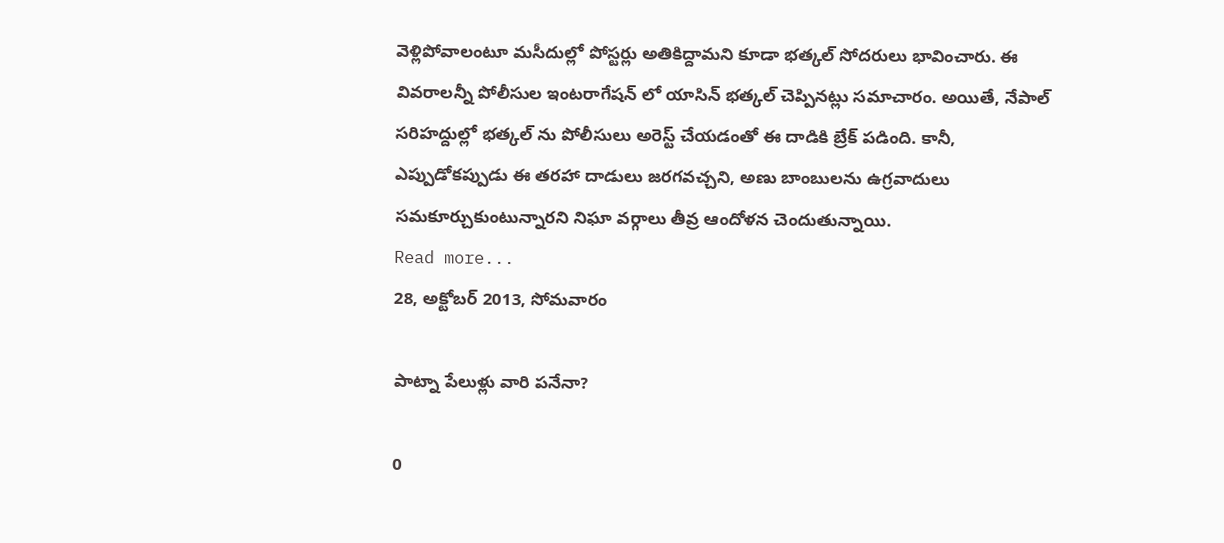వెళ్లిపోవాలంటూ మసీదుల్లో పోస్టర్లు అతికిద్దామని కూడా భత్కల్ సోదరులు భావించారు. ఈ వివరాలన్నీ పోలీసుల ఇంటరాగేషన్ లో యాసిన్ భత్కల్ చెప్పినట్లు సమాచారం. అయితే, నేపాల్ సరిహద్దుల్లో భత్కల్ ను పోలీసులు అరెస్ట్ చేయడంతో ఈ దాడికి బ్రేక్ పడింది. కానీ, ఎప్పుడోకప్పుడు ఈ తరహా దాడులు జరగవచ్చని, అణు బాంబులను ఉగ్రవాదులు సమకూర్చుకుంటున్నారని నిఘా వర్గాలు తీవ్ర ఆందోళన చెందుతున్నాయి.
Read more...
28, అక్టోబర్ 2013, సోమవారం

పాట్నా పేలుళ్లు వారి పనేనా?

0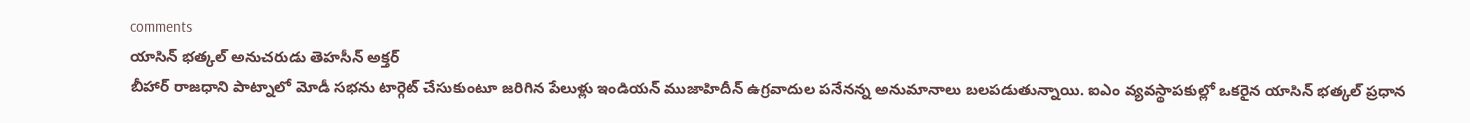comments
యాసిన్ భత్కల్ అనుచరుడు తెహసీన్ అక్తర్
బీహార్ రాజధాని పాట్నాలో మోడీ సభను టార్గెట్ చేసుకుంటూ జరిగిన పేలుళ్లు ఇండియన్ ముజాహిదీన్ ఉగ్రవాదుల పనేనన్న అనుమానాలు బలపడుతున్నాయి. ఐఎం వ్యవస్థాపకుల్లో ఒకరైన యాసిన్ భత్కల్ ప్రధాన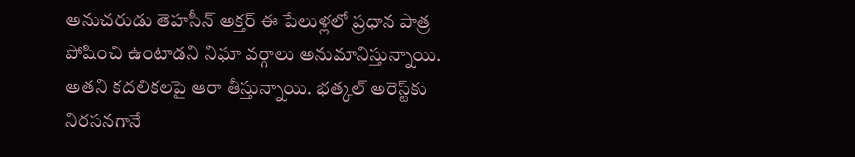అనుచరుడు తెహసీన్ అక్తర్ ఈ పేలుళ్లలో ప్రధాన పాత్ర పోషించి ఉంటాడని నిఘా వర్గాలు అనుమానిస్తున్నాయి. అతని కదలికలపై ఆరా తీస్తున్నాయి. భత్కల్ అరెస్ట్‌కు నిరసనగానే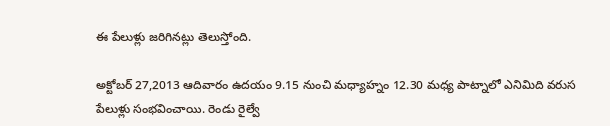ఈ పేలుళ్లు జరిగినట్లు తెలుస్తోంది.

అక్టోబర్ 27,2013 ఆదివారం ఉదయం 9.15 నుంచి మధ్యాహ్నం 12.30 మధ్య పాట్నాలో ఎనిమిది వరుస పేలుళ్లు సంభవించాయి. రెండు రైల్వే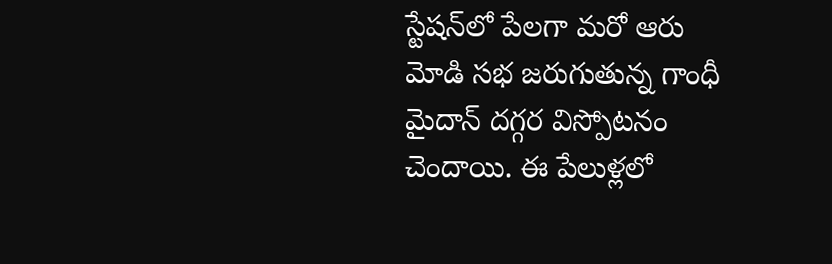స్టేషన్‌లో పేలగా మరో ఆరు మోడి సభ జరుగుతున్న గాంధీ మైదాన్ దగ్గర విస్పోటనం చెందాయి. ఈ పేలుళ్లలో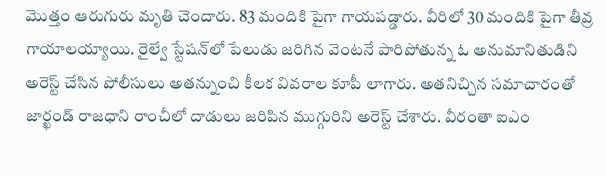మొత్తం ఆరుగురు మృతి చెందారు. 83 మందికి పైగా గాయపడ్డారు. వీరిలో 30 మందికి పైగా తీవ్ర గాయాలయ్యాయి. రైల్వే స్టేషన్‌లో పేలుడు జరిగిన వెంటనే పారిపోతున్న ఓ అనుమానితుడిని అరెస్ట్ చేసిన పోలీసులు అతన్నుంచి కీలక వివరాల కూపీ లాగారు. అతనిచ్చిన సమాచారంతో జార్ఖండ్ రాజధాని రాంచీలో దాడులు జరిపిన ముగ్గురిని అరెస్ట్ చేశారు. వీరంతా ఐఎం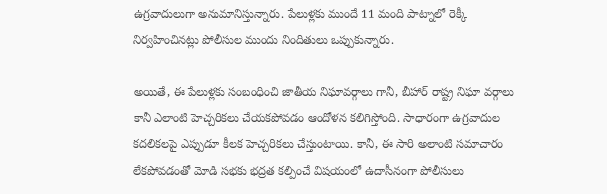ఉగ్రవాదులుగా అనుమానిస్తున్నారు. పేలుళ్లకు ముందే 11 మంది పాట్నాలో రెక్కీ నిర్వహించినట్లు పోలీసుల ముందు నిందితులు ఒప్పుకున్నారు.

అయితే, ఈ పేలుళ్లకు సంబంధించి జాతీయ నిఘావర్గాలు గానీ, బీహార్ రాష్ట్ర నిఘా వర్గాలు కానీ ఎలాంటి హెచ్చరికలు చేయకపోవడం ఆందోళన కలిగిస్తోంది. సాధారంగా ఉగ్రవాదుల కదలికలపై ఎప్పుడూ కీలక హెచ్చరికలు చేస్తుంటాయి. కానీ, ఈ సారి అలాంటి సమాచారం లేకపోవడంతో మోడి సభకు భద్రత కల్పించే విషయంలో ఉదాసీనంగా పోలీసులు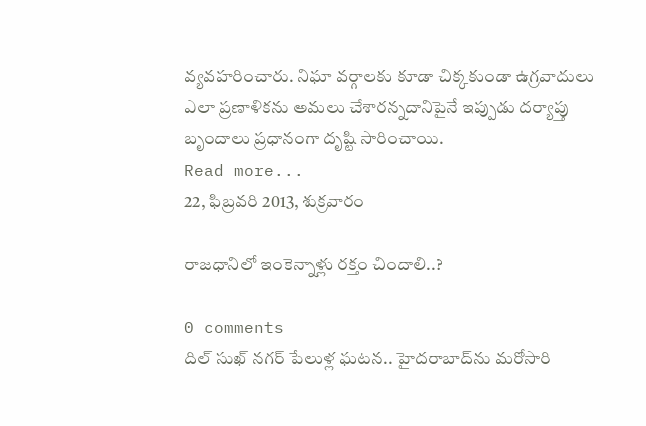వ్యవహరించారు. నిఘా వర్గాలకు కూడా చిక్కకుండా ఉగ్రవాదులు ఎలా ప్రణాళికను అమలు చేశారన్నదానిపైనే ఇప్పుడు దర్యాప్తు బృందాలు ప్రధానంగా దృష్టి సారించాయి.
Read more...
22, ఫిబ్రవరి 2013, శుక్రవారం

రాజధానిలో ఇంకెన్నాళ్లు రక్తం చిందాలి..?

0 comments
దిల్‌ సుఖ్ నగర్‌ పేలుళ్ల ఘటన.. హైదరాబాద్‌ను మరోసారి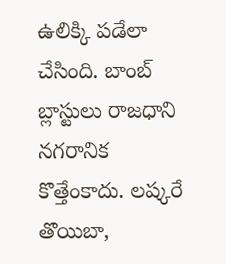ఉలిక్కి పడేలా చేసింది. బాంబ్‌ బ్లాస్టులు రాజధాని నగరానిక కొత్తేంకాదు. లష్కరే తొయిబా,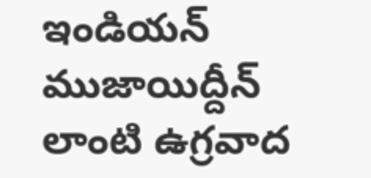ఇండియన్‌ ముజాయిద్దీన్‌ లాంటి ఉగ్రవాద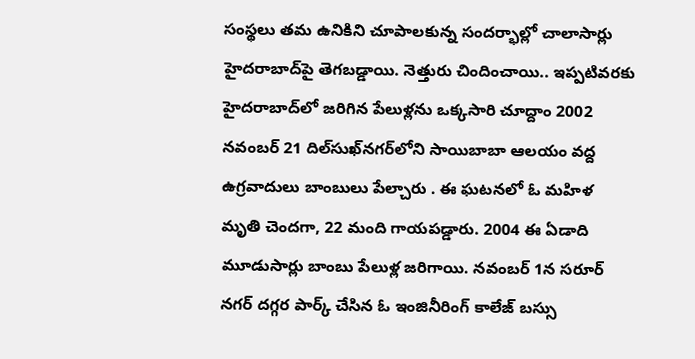సంస్థలు తమ ఉనికిని చూపాలకున్న సందర్భాల్లో చాలాసార్లు హైదరాబాద్‌పై తెగబడ్డాయి. నెత్తురు చిందించాయి.. ఇప్పటివరకు హైదరాబాద్‌లో జరిగిన పేలుళ్లను ఒక్కసారి చూద్దాం 2002 నవంబర్‌ 21 దిల్‌సుఖ్‌నగర్‌లోని సాయిబాబా ఆలయం వద్ద ఉగ్రవాదులు బాంబులు పేల్చారు . ఈ ఘటనలో ఓ మహిళ మృతి చెందగా, 22 మంది గాయపడ్డారు. 2004 ఈ ఏడాది మూడుసార్లు బాంబు పేలుళ్ల జరిగాయి. నవంబర్ 1న సరూర్‌ నగర్‌ దగ్గర పార్క్‌ చేసిన ఓ ఇంజినీరింగ్ కాలేజ్‌ బస్సు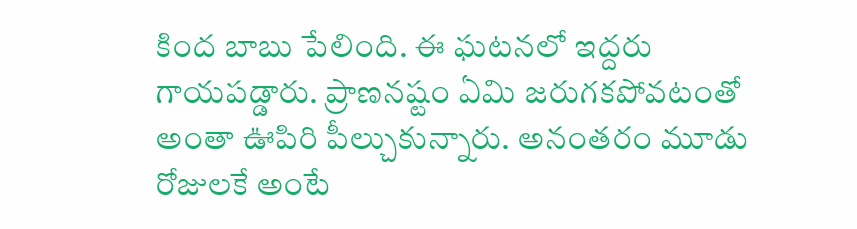కింద బాబు పేలింది. ఈ ఘటనలో ఇద్దరు గాయపడ్డారు. ప్రాణనష్టం ఏమి జరుగకపోవటంతో అంతా ఊపిరి పీల్చుకున్నారు. అనంతరం మూడు రోజులకే అంటే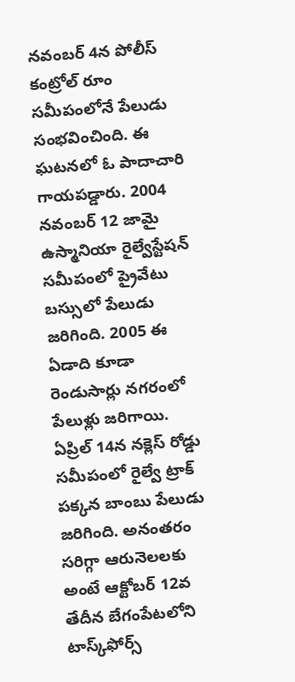నవంబర్ 4న పోలీస్‌ కంట్రోల్‌ రూం సమీపంలోనే పేలుడు సంభవించింది. ఈ ఘటనలో ఓ పాదాచారి గాయపడ్డారు. 2004 నవంబర్‌ 12 జామై ఉస్మానియా రైల్వేస్టేషన్‌ సమీపంలో ప్రైవేటు బస్సులో పేలుడు జరిగింది. 2005 ఈ ఏడాది కూడా రెండుసార్లు నగరంలో పేలుళ్లు జరిగాయి. ఏప్రిల్‌ 14న నక్లెస్‌ రోడ్డు సమీపంలో రైల్వే ట్రాక్‌ పక్కన బాంబు పేలుడు జరిగింది. అనంతరం సరిగ్గా ఆరునెలలకు అంటే ఆక్టోబర్‌ 12వ తేదీన బేగంపేటలోని టాస్క్‌ఫోర్స్‌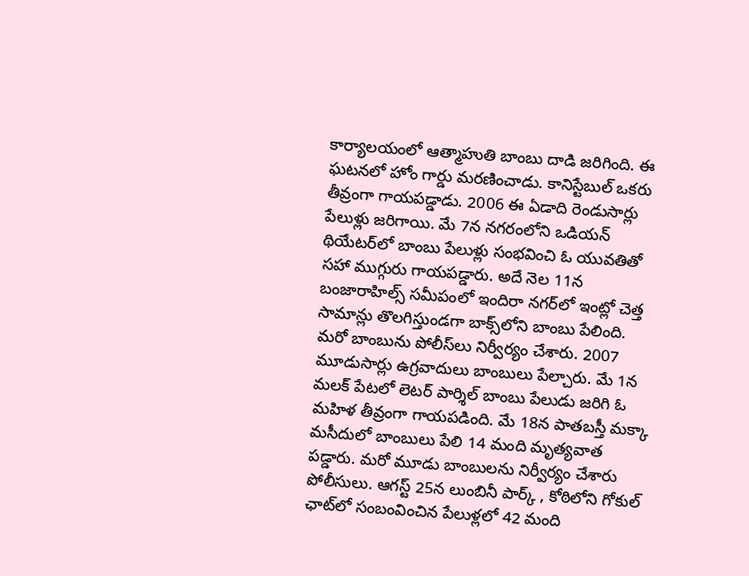కార్యాలయంలో ఆత్మాహుతి బాంబు దాడి జరిగింది. ఈ ఘటనలో హోం గార్డు మరణించాడు. కానిస్టేబుల్‌ ఒకరు తీవ్రంగా గాయపడ్డాడు. 2006 ఈ ఏడాది రెండుసార్లు పేలుళ్లు జరిగాయి. మే 7న నగరంలోని ఒడియన్‌ థియేటర్‌లో బాంబు పేలుళ్లు సంభవించి ఓ యువతితో సహా ముగ్గురు గాయపడ్డారు. అదే నెల 11న బంజారాహిల్స్‌ సమీపంలో ఇందిరా నగర్‌లో ఇంట్లో చెత్త సామాన్లు తొలగిస్తుండగా బాక్స్‌లోని బాంబు పేలింది. మరో బాంబును పోలీస్‌లు నిర్వీర్యం చేశారు. 2007 మూడుసార్లు ఉగ్రవాదులు బాంబులు పేల్చారు. మే 1న మలక్‌ పేటలో లెటర్‌ పార్శిల్‌ బాంబు పేలుడు జరిగి ఓ మహిళ తీవ్రంగా గాయపడింది. మే 18న పాతబస్తీ మక్కా మసీదులో బాంబులు పేలి 14 మంది మృత్యవాత పడ్డారు. మరో మూడు బాంబులను నిర్వీర్యం చేశారు పోలీసులు. ఆగస్ట్‌ 25న లుంబినీ పార్క్‌ , కోఠిలోని గోకుల్ ఛాట్‌లో సంబంవించిన పేలుళ్లలో 42 మంది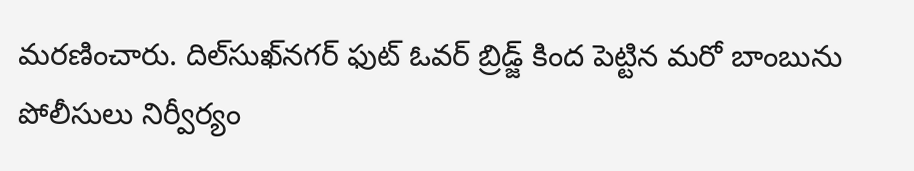మరణించారు. దిల్‌సుఖ్‌నగర్‌ ఫుట్‌ ఓవర్‌ బ్రిడ్జ్‌ కింద పెట్టిన మరో బాంబును పోలీసులు నిర్వీర్యం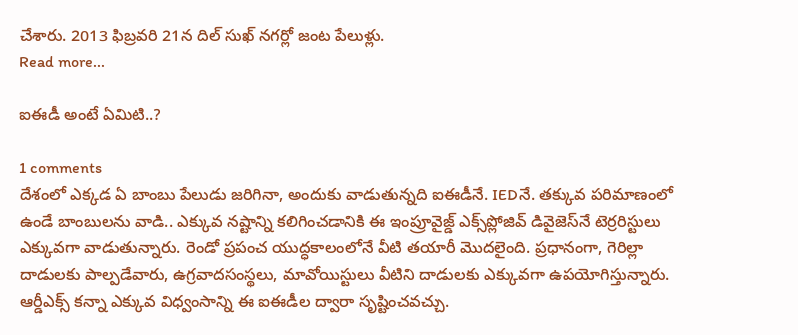చేశారు. 2013 ఫిబ్రవరి 21న దిల్ సుఖ్ నగర్లో జంట పేలుళ్లు.
Read more...

ఐఈడీ అంటే ఏమిటి..?

1 comments
దేశంలో ఎక్కడ ఏ బాంబు పేలుడు జరిగినా, అందుకు వాడుతున్నది ఐఈడీనే. IEDనే. తక్కువ పరిమాణంలో ఉండే బాంబులను వాడి.. ఎక్కువ నష్టాన్ని కలిగించడానికి ఈ ఇంప్రూవైజ్డ్‌ ఎక్స్‌ప్లోజివ్ డివైజెస్‌నే టెర్రరిస్టులు ఎక్కువగా వాడుతున్నారు. రెండో ప్రపంచ యుద్ధకాలంలోనే వీటి తయారీ మొదలైంది. ప్రధానంగా, గెరిల్లా దాడులకు పాల్పడేవారు, ఉగ్రవాదసంస్థలు, మావోయిస్టులు వీటిని దాడులకు ఎక్కువగా ఉపయోగిస్తున్నారు. ఆర్డీఎక్స్‌ కన్నా ఎక్కువ విధ్వంసాన్ని ఈ ఐఈడీల ద్వారా సృష్టించవచ్చు.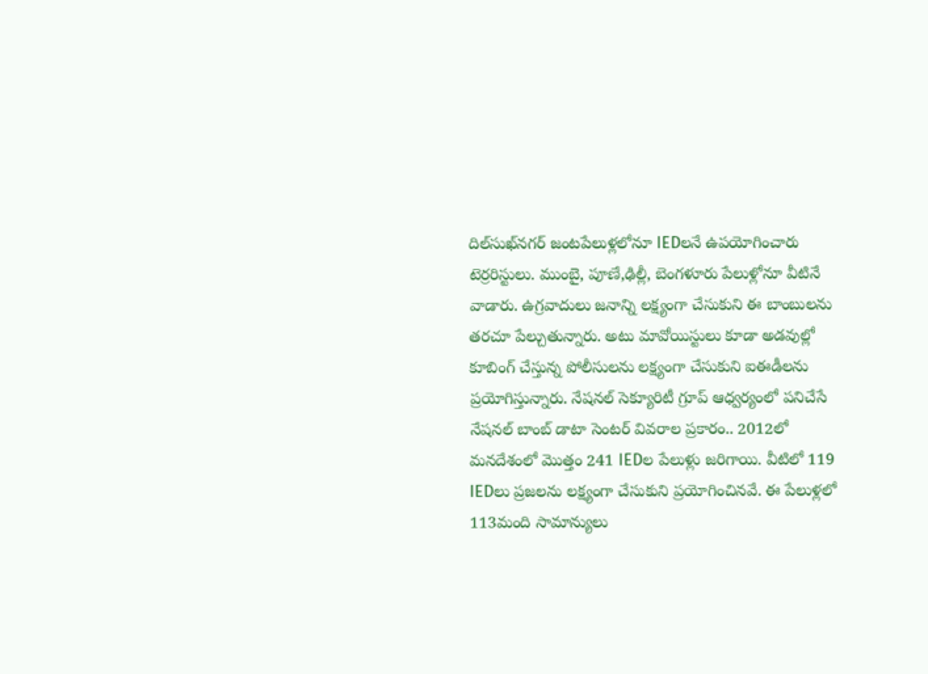దిల్‌సుఖ్‌నగర్ జంటపేలుళ్లలోనూ IEDలనే ఉపయోగించారు టెర్రరిస్టులు. ముంబై, పూణే,ఢిల్లీ, బెంగళూరు పేలుళ్లోనూ వీటినే వాడారు. ఉగ్రవాదులు జనాన్ని లక్ష్యంగా చేసుకుని ఈ బాంబులను తరచూ పేల్చుతున్నారు. అటు మావోయిస్టులు కూడా అడవుల్లో కూబింగ్ చేస్తున్న పోలీసులను లక్ష్యంగా చేసుకుని ఐఈడీలను ప్రయోగిస్తున్నారు. నేషనల్ సెక్యూరిటీ గ్రూప్ ఆధ్వర్యంలో పనిచేసే నేషనల్ బాంబ్ డాటా సెంటర్ వివరాల ప్రకారం.. 2012లో మనదేశంలో మొత్తం 241 IEDల పేలుళ్లు జరిగాయి. వీటిలో 119 IEDలు ప్రజలను లక్ష్యంగా చేసుకుని ప్రయోగించినవే. ఈ పేలుళ్లలో 113మంది సామాన్యులు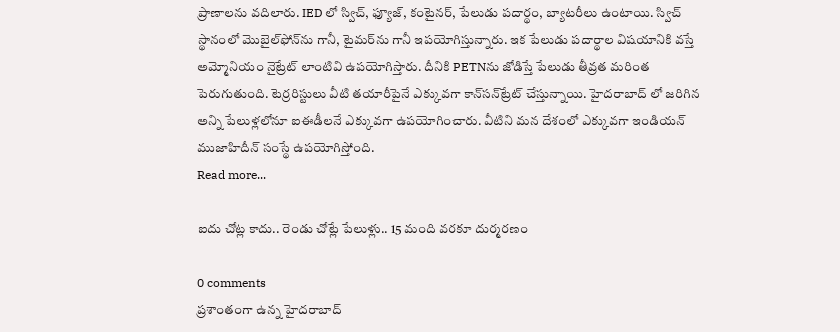ప్రాణాలను వదిలారు. IED లో స్విచ్, ఫ్యూజ్, కంటైనర్, పేలుడు పదార్థం, బ్యాటరీలు ఉంటాయి. స్విచ్ స్థానంలో మొబైల్‌ఫోన్‌ను గానీ, టైమర్‌ను గానీ ఇపయోగిస్తున్నారు. ఇక పేలుడు పదార్థాల విషయానికి వస్తే అమ్మోనియం నైట్రేట్‌ లాంటివి ఉపయోగిస్తారు. దీనికి PETNను జోడిస్తే పేలుడు తీవ్రత మరింత పెరుగుతుంది. టెర్రరిస్టులు వీటి తయారీపైనే ఎక్కువగా కాన్‌సన్‌ట్రేట్ చేస్తున్నాయి. హైదరాబాద్ లో జరిగిన అన్ని పేలుళ్లలోనూ ఐఈడీలనే ఎక్కువగా ఉపయోగించారు. వీటిని మన దేశంలో ఎక్కువగా ఇండియన్ ముజాహిదీన్ సంస్థే ఉపయోగిస్తోంది.
Read more...

ఐదు చోట్ల కాదు.. రెండు చోట్లే పేలుళ్లు.. 15 మంది వరకూ దుర్మరణం

0 comments
ప్రశాంతంగా ఉన్న హైదరాబాద్‌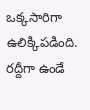ఒక్కసారిగా ఉలిక్కిపడింది. రద్దీగా ఉండే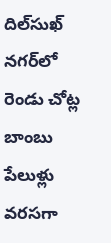దిల్‌సుఖ్ నగర్‌లో రెండు చోట్ల బాంబు పేలుళ్లు వరసగా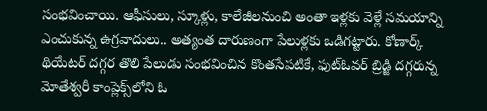సంభవించాయి. ఆఫీసులు, స్కూళ్లు, కాలేజీలనుంచి అంతా ఇళ్లకు వెళ్లే సమయాన్ని ఎంచుకున్న ఉగ్రవాదులు.. అత్యంత దారుణంగా పేలుళ్లకు ఒడిగట్టారు. కోణార్క్ థియేటర్ దగ్గర తొలి పేలుడు సంభవించిన కొంతసేపటికే, ఫుట్‌ఓవర్‌ బ్రిడ్జి దగ్గరున్న మోతేశ్వరీ కాంప్లెక్స్‌లోని ఓ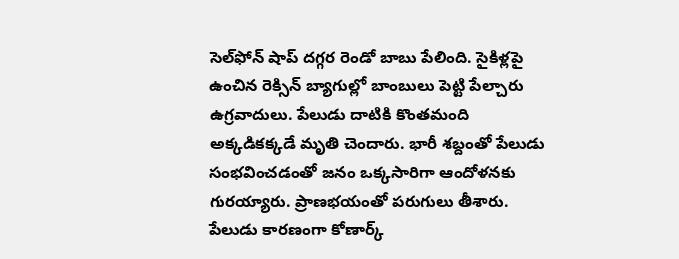సెల్‌ఫోన్‌ షాప్‌ దగ్గర రెండో బాబు పేలింది. సైకిళ్లపై ఉంచిన రెక్సిన్ బ్యాగుల్లో బాంబులు పెట్టి పేల్చారు ఉగ్రవాదులు. పేలుడు దాటికి కొంతమంది అక్కడికక్కడే మృతి చెందారు. భారీ శబ్దంతో పేలుడు సంభవించడంతో జనం ఒక్కసారిగా ఆందోళనకు గురయ్యారు. ప్రాణభయంతో పరుగులు తీశారు. పేలుడు కారణంగా కోణార్క్‌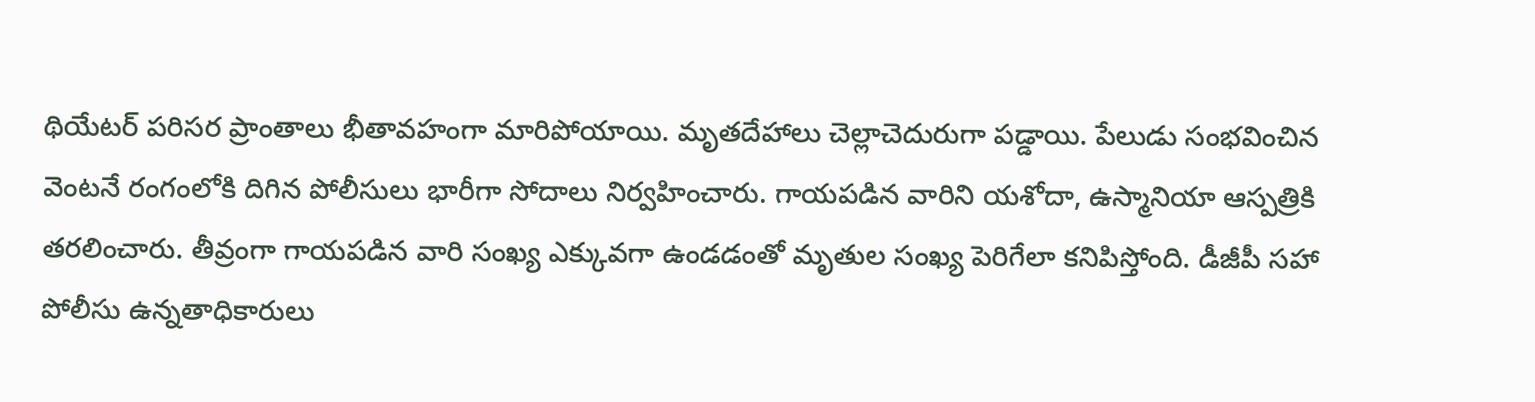థియేటర్ పరిసర ప్రాంతాలు భీతావహంగా మారిపోయాయి. మృతదేహాలు చెల్లాచెదురుగా పడ్డాయి. పేలుడు సంభవించిన వెంటనే రంగంలోకి దిగిన పోలీసులు భారీగా సోదాలు నిర్వహించారు. గాయపడిన వారిని యశోదా, ఉస్మానియా ఆస్పత్రికి తరలించారు. తీవ్రంగా గాయపడిన వారి సంఖ్య ఎక్కువగా ఉండడంతో మృతుల సంఖ్య పెరిగేలా కనిపిస్తోంది. డీజీపీ సహా పోలీసు ఉన్నతాధికారులు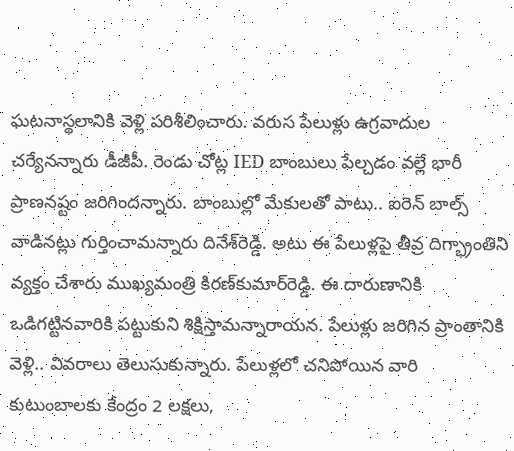ఘటనాస్థలానికి వెళ్లి పరిశీలించారు. వరుస పేలుళ్లు ఉగ్రవాదుల చర్యేనన్నారు డీజీపీ. రెండు చోట్ల IED బాంబులు పేల్చడం వల్లే భారీ ప్రాణనష్టం జరిగిందన్నారు. బాంబుల్లో మేకులతో పాటు.. ఐరెన్ బాల్స్ వాడినట్లు గుర్తించామన్నారు దినేశ్‌రెడ్డి. అటు ఈ పేలుళ్లపై తీవ్ర దిగ్భ్రాంతిని వ్యక్తం చేశారు ముఖ్యమంత్రి కిరణ్‌కుమార్‌రెడ్డి. ఈ దారుణానికి ఒడిగట్టినవారికి పట్టుకుని శిక్షిస్తామన్నారాయన. పేలుళ్లు జరిగిన ప్రాంతానికి వెళ్లి.. వివరాలు తెలుసుకున్నారు. పేలుళ్లలో చనిపోయిన వారి కుటుంబాలకు కేంద్రం 2 లక్షలు,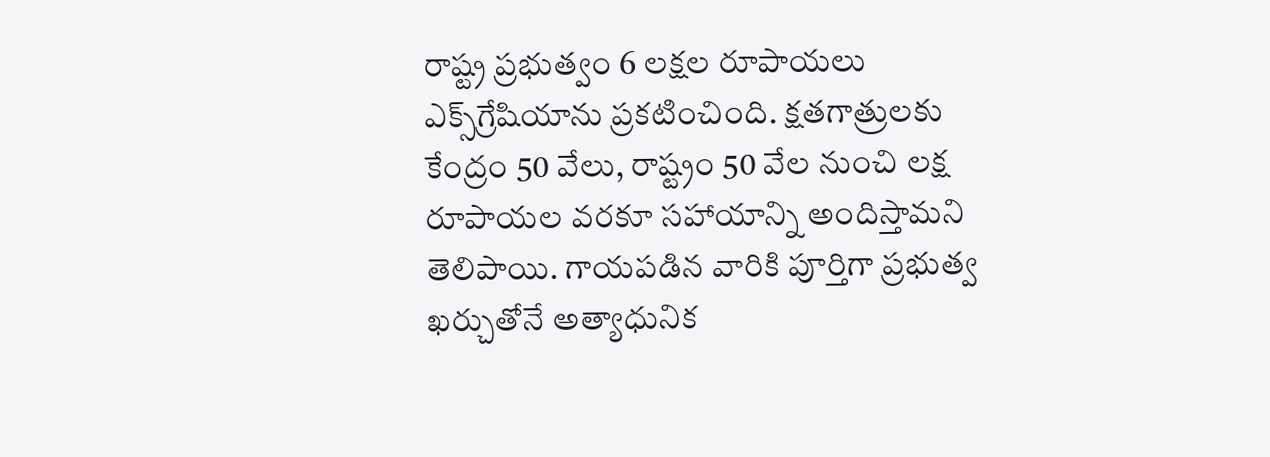రాష్ట్ర ప్రభుత్వం 6 లక్షల రూపాయలు ఎక్స్‌గ్రేషియాను ప్రకటించింది. క్షతగాత్రులకు కేంద్రం 50 వేలు, రాష్ట్రం 50 వేల నుంచి లక్ష రూపాయల వరకూ సహాయాన్ని అందిస్తామని తెలిపాయి. గాయపడిన వారికి పూర్తిగా ప్రభుత్వ ఖర్చుతోనే అత్యాధునిక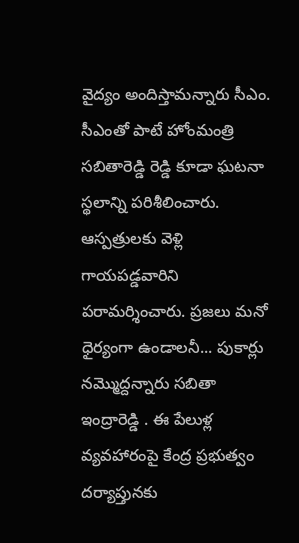వైద్యం అందిస్తామన్నారు సీఎం. సీఎంతో పాటే హోంమంత్రి సబితారెడ్డి రెడ్డి కూడా ఘటనా స్థలాన్ని పరిశీలించారు. ఆస్పత్రులకు వెళ్లి గాయపడ్డవారిని పరామర్శించారు. ప్రజలు మనో ధైర్యంగా ఉండాలనీ... పుకార్లు నమ్మొద్దన్నారు సబితా ఇంద్రారెడ్డి . ఈ పేలుళ్ల వ్యవహారంపై కేంద్ర ప్రభుత్వం దర్యాప్తునకు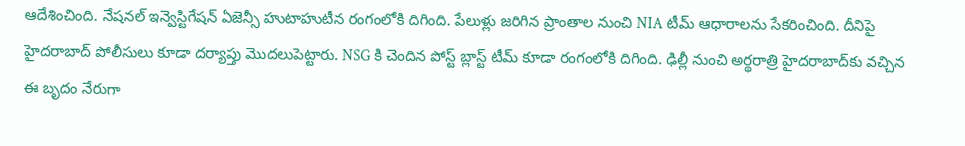ఆదేశించింది. నేషనల్ ఇన్వెస్టిగేషన్ ఏజెన్సీ హుటాహుటీన రంగంలోకి దిగింది. పేలుళ్లు జరిగిన ప్రాంతాల నుంచి NIA టీమ్ ఆధారాలను సేకరించింది. దీనిపై హైదరాబాద్ పోలీసులు కూడా దర్యాప్తు మొదలుపెట్టారు. NSG కి చెందిన పోస్ట్ బ్లాస్ట్ టీమ్ కూడా రంగంలోకి దిగింది. ఢిల్లీ నుంచి అర్థరాత్రి హైదరాబాద్‌కు వచ్చిన ఈ బృదం నేరుగా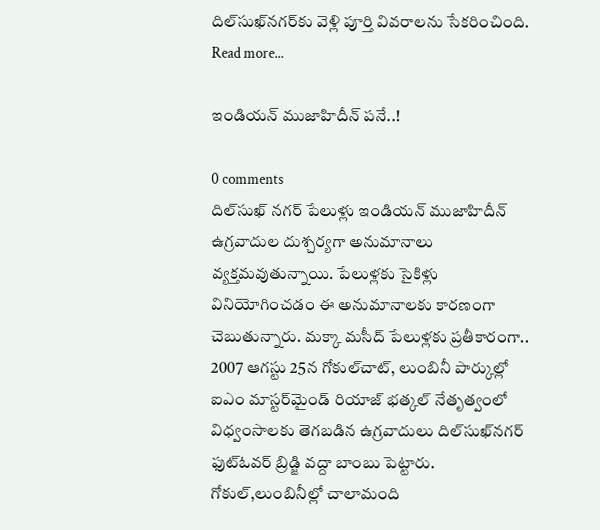దిల్‌సుఖ్‌నగర్‌కు వెళ్లి పూర్తి వివరాలను సేకరించింది.
Read more...

ఇండియన్ ముజాహిదీన్ పనే..!

0 comments
దిల్‌సుఖ్‌ నగర్ పేలుళ్లు ఇండియన్ ముజాహిదీన్ ఉగ్రవాదుల దుశ్చర్యగా అనుమానాలు వ్యక్తమవుతున్నాయి. పేలుళ్లకు సైకిళ్లు వినియోగించడం ఈ అనుమానాలకు కారణంగా చెబుతున్నారు. మక్కా మసీద్ పేలుళ్లకు ప్రతీకారంగా.. 2007 ఆగస్టు 25న గోకుల్‌చాట్, లుంబినీ పార్కుల్లో ఐఎం మాస్టర్‌మైండ్ రియాజ్ భత్కల్ నేతృత్వంలో విధ్వంసాలకు తెగబడిన ఉగ్రవాదులు దిల్‌సుఖ్‌నగర్ ఫుట్‌ఓవర్ బ్రిడ్జి వద్దా బాంబు పెట్టారు. గోకుల్,లుంబినీల్లో చాలామంది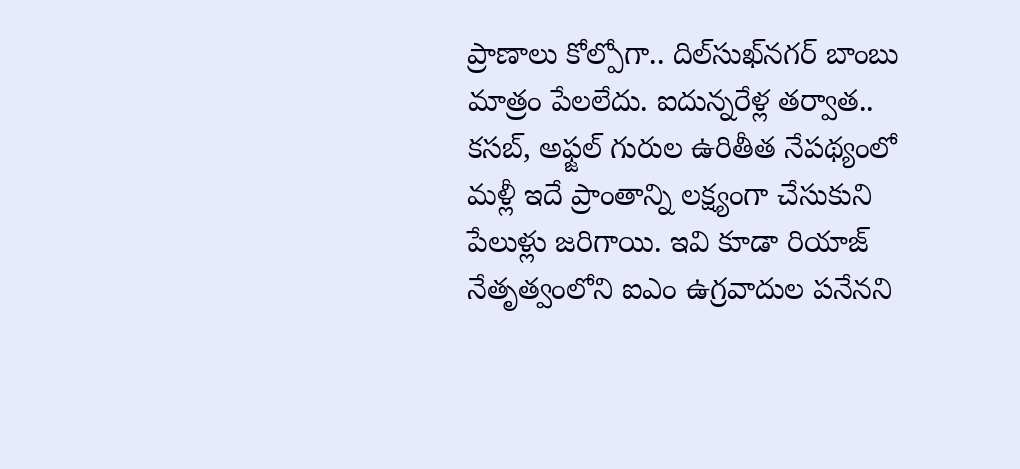ప్రాణాలు కోల్పోగా.. దిల్‌సుఖ్‌నగర్ బాంబు మాత్రం పేలలేదు. ఐదున్నరేళ్ల తర్వాత.. కసబ్, అఫ్జల్ గురుల ఉరితీత నేపథ్యంలో మళ్లీ ఇదే ప్రాంతాన్ని లక్ష్యంగా చేసుకుని పేలుళ్లు జరిగాయి. ఇవి కూడా రియాజ్ నేతృత్వంలోని ఐఎం ఉగ్రవాదుల పనేనని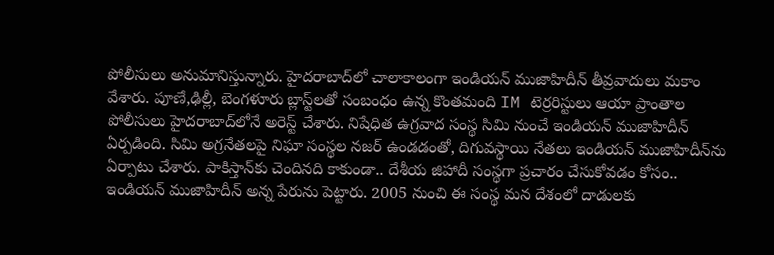పోలీసులు అనుమానిస్తున్నారు. హైదరాబాద్‌లో చాలాకాలంగా ఇండియన్ ముజాహిదీన్ తీవ్రవాదులు మకాం వేశారు. పూణే,ఢిల్లీ, బెంగళూరు బ్లాస్ట్‌లతో సంబంధం ఉన్న కొంతమంది IM టెర్రరిస్టులు ఆయా ప్రాంతాల పోలీసులు హైదరాబాద్‌లోనే అరెస్ట్ చేశారు. నిషేధిత ఉగ్రవాద సంస్థ సిమి నుంచే ఇండియన్ ముజాహిదీన్ ఏర్పడింది. సిమి అగ్రనేతలపై నిఘా సంస్థల నజర్ ఉండడంతో, దిగువస్థాయి నేతలు ఇండియన్ ముజాహిదీన్‌ను ఏర్పాటు చేశారు. పాకిస్తాన్‌కు చెందినది కాకుండా.. దేశీయ జిహాదీ సంస్థగా ప్రచారం చేసుకోవడం కోసం.. ఇండియన్ ముజాహిదీన్ అన్న పేరును పెట్టారు. 2005 నుంచి ఈ సంస్థ మన దేశంలో దాడులకు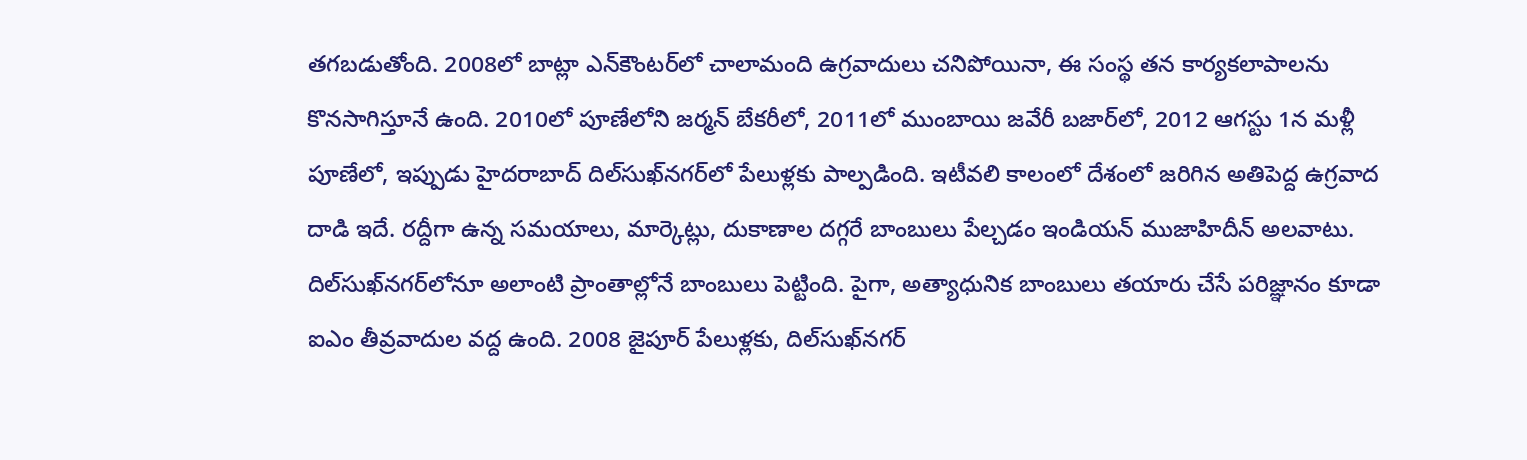తగబడుతోంది. 2008లో బాట్లా ఎన్‌కౌంటర్‌లో చాలామంది ఉగ్రవాదులు చనిపోయినా, ఈ సంస్థ తన కార్యకలాపాలను కొనసాగిస్తూనే ఉంది. 2010లో పూణేలోని జర్మన్ బేకరీలో, 2011లో ముంబాయి జవేరీ బజార్‌లో, 2012 ఆగస్టు 1న మళ్లీ పూణేలో, ఇప్పుడు హైదరాబాద్ దిల్‌సుఖ్‌నగర్‌లో పేలుళ్లకు పాల్పడింది. ఇటీవలి కాలంలో దేశంలో జరిగిన అతిపెద్ద ఉగ్రవాద దాడి ఇదే. రద్దీగా ఉన్న సమయాలు, మార్కెట్లు, దుకాణాల దగ్గరే బాంబులు పేల్చడం ఇండియన్ ముజాహిదీన్ అలవాటు. దిల్‌సుఖ్‌నగర్‌లోనూ అలాంటి ప్రాంతాల్లోనే బాంబులు పెట్టింది. పైగా, అత్యాధునిక బాంబులు తయారు చేసే పరిజ్ఞానం కూడా ఐఎం తీవ్రవాదుల వద్ద ఉంది. 2008 జైపూర్ పేలుళ్లకు, దిల్‌సుఖ్‌నగర్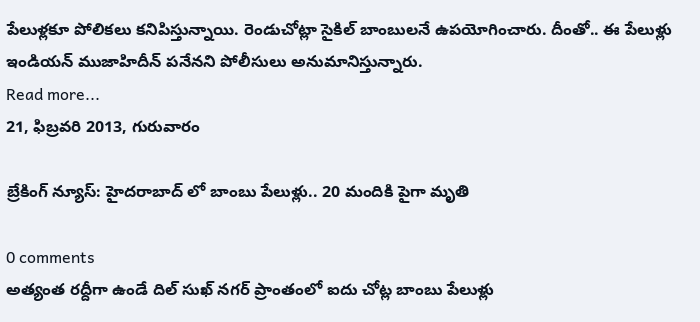పేలుళ్లకూ పోలికలు కనిపిస్తున్నాయి. రెండుచోట్లా సైకిల్ బాంబులనే ఉపయోగించారు. దీంతో.. ఈ పేలుళ్లు ఇండియన్ ముజాహిదీన్ పనేనని పోలీసులు అనుమానిస్తున్నారు.
Read more...
21, ఫిబ్రవరి 2013, గురువారం

బ్రేకింగ్ న్యూస్: హైదరాబాద్ లో బాంబు పేలుళ్లు.. 20 మందికి పైగా మృతి

0 comments
అత్యంత రద్దీగా ఉండే దిల్ సుఖ్ నగర్ ప్రాంతంలో ఐదు చోట్ల బాంబు పేలుళ్లు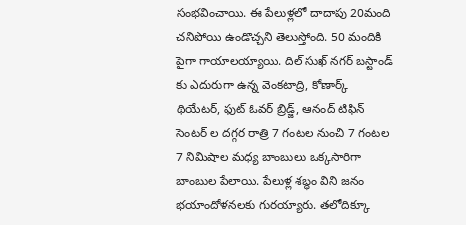సంభవించాయి. ఈ పేలుళ్లలో దాదాపు 20మంది చనిపోయి ఉండొచ్చని తెలుస్తోంది. 50 మందికి పైగా గాయాలయ్యాయి. దిల్ సుఖ్ నగర్ బస్టాండ్ కు ఎదురుగా ఉన్న వెంకటాద్రి, కోణార్క్ థియేటర్, ఫుట్ ఓవర్ బ్రిడ్జ్, ఆనంద్ టిఫిన్ సెంటర్ ల దగ్గర రాత్రి 7 గంటల నుంచి 7 గంటల 7 నిమిషాల మధ్య బాంబులు ఒక్కసారిగా బాంబుల పేలాయి. పేలుళ్ల శబ్ధం విని జనం భయాందోళనలకు గురయ్యారు. తలోదిక్కూ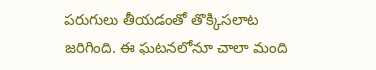పరుగులు తీయడంతో తొక్కిసలాట జరిగింది. ఈ ఘటనలోనూ చాలా మంది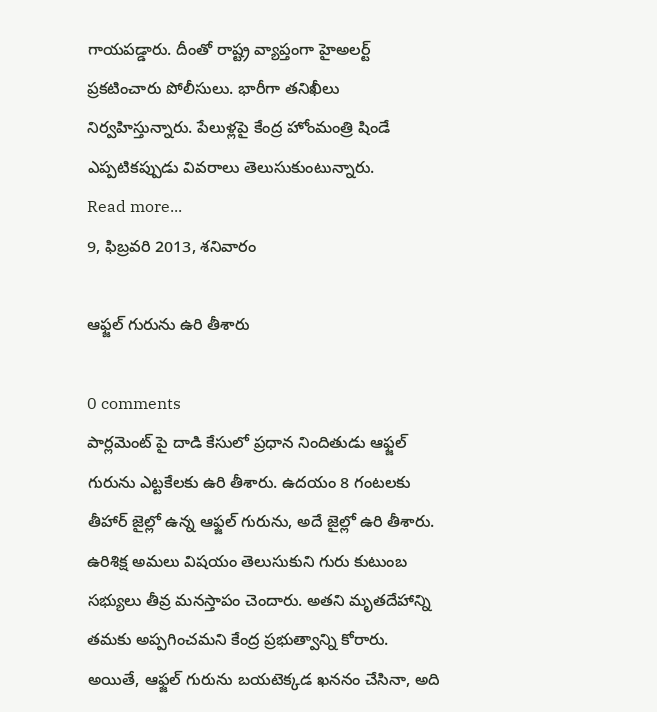గాయపడ్డారు. దీంతో రాష్ట్ర వ్యాప్తంగా హైఅలర్ట్ ప్రకటించారు పోలీసులు. భారీగా తనిఖీలు నిర్వహిస్తున్నారు. పేలుళ్లపై కేంద్ర హోంమంత్రి షిండే ఎప్పటికప్పుడు వివరాలు తెలుసుకుంటున్నారు.
Read more...
9, ఫిబ్రవరి 2013, శనివారం

ఆఫ్జల్ గురును ఉరి తీశారు

0 comments
పార్లమెంట్ పై దాడి కేసులో ప్రధాన నిందితుడు ఆఫ్జల్ గురును ఎట్టకేలకు ఉరి తీశారు. ఉదయం 8 గంటలకు తీహార్ జైల్లో ఉన్న ఆఫ్జల్ గురును, అదే జైల్లో ఉరి తీశారు. ఉరిశిక్ష అమలు విషయం తెలుసుకుని గురు కుటుంబ సభ్యులు తీవ్ర మనస్తాపం చెందారు. అతని మృతదేహాన్ని తమకు అప్పగించమని కేంద్ర ప్రభుత్వాన్ని కోరారు. అయితే, ఆఫ్జల్ గురును బయటెక్కడ ఖననం చేసినా, అది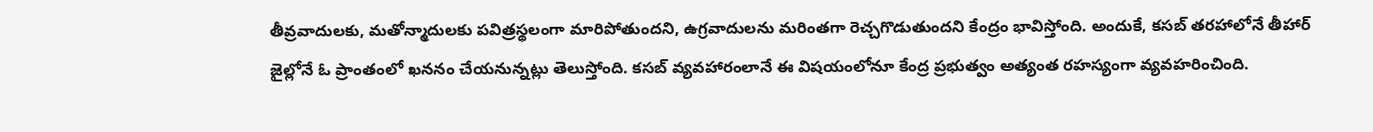తీవ్రవాదులకు, మతోన్మాదులకు పవిత్రస్థలంగా మారిపోతుందని, ఉగ్రవాదులను మరింతగా రెచ్చగొడుతుందని కేంద్రం భావిస్తోంది. అందుకే, కసబ్ తరహాలోనే తీహార్ జైల్లోనే ఓ ప్రాంతంలో ఖననం చేయనున్నట్లు తెలుస్తోంది. కసబ్ వ్యవహారంలానే ఈ విషయంలోనూ కేంద్ర ప్రభుత్వం అత్యంత రహస్యంగా వ్యవహరించింది.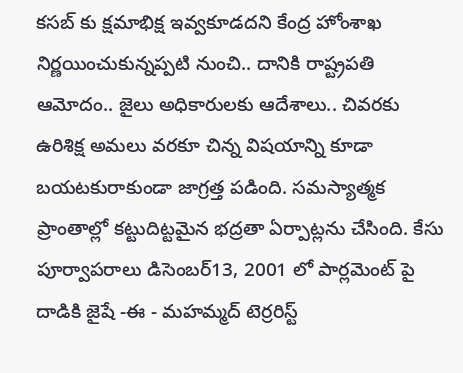కసబ్ కు క్షమాభిక్ష ఇవ్వకూడదని కేంద్ర హోంశాఖ నిర్ణయించుకున్నప్పటి నుంచి.. దానికి రాష్ట్రపతి ఆమోదం.. జైలు అధికారులకు ఆదేశాలు.. చివరకు ఉరిశిక్ష అమలు వరకూ చిన్న విషయాన్ని కూడా బయటకురాకుండా జాగ్రత్త పడింది. సమస్యాత్మక ప్రాంతాల్లో కట్టుదిట్టమైన భద్రతా ఏర్పాట్లను చేసింది. కేసు పూర్వాపరాలు డిసెంబర్13, 2001 లో పార్లమెంట్ పై దాడికి జైషే -ఈ - మహమ్మద్ టెర్రరిస్ట్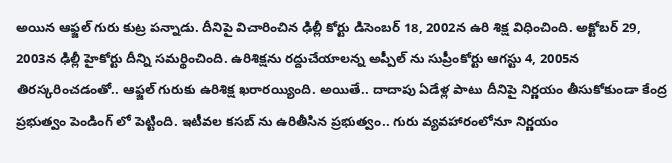అయిన ఆఫ్జల్ గురు కుట్ర పన్నాడు. దీనిపై విచారించిన ఢిల్లీ కోర్టు డిసెంబర్ 18, 2002న ఉరి శిక్ష విధించింది. అక్టోబర్ 29, 2003న ఢిల్లీ హైకోర్టు దీన్ని సమర్థించింది. ఉరిశిక్షను రద్దుచేయాలన్న అప్పీల్ ను సుప్రీంకోర్టు ఆగస్టు 4, 2005న తిరస్కరించడంతో.. ఆఫ్జల్ గురుకు ఉరిశిక్ష ఖరారయ్యింది. అయితే.. దాదాపు ఏడేళ్ల పాటు దీనిపై నిర్ణయం తీసుకోకుండా కేంద్ర ప్రభుత్వం పెండింగ్ లో పెట్టింది. ఇటీవల కసబ్ ను ఉరితీసిన ప్రభుత్వం.. గురు వ్యవహారంలోనూ నిర్ణయం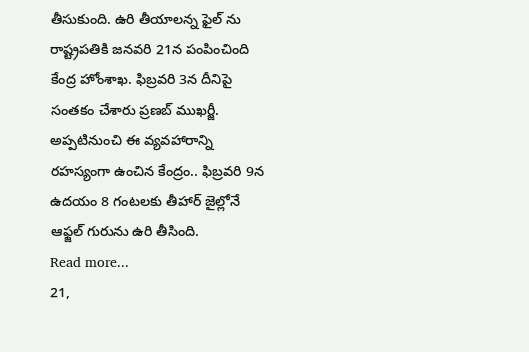తీసుకుంది. ఉరి తీయాలన్న ఫైల్ ను రాష్ట్రపతికి జనవరి 21న పంపించింది కేంద్ర హోంశాఖ. ఫిబ్రవరి 3న దీనిపై సంతకం చేశారు ప్రణబ్ ముఖర్జీ. అప్పటినుంచి ఈ వ్యవహారాన్ని రహస్యంగా ఉంచిన కేంద్రం.. ఫిబ్రవరి 9న ఉదయం 8 గంటలకు తీహార్ జైల్లోనే ఆఫ్జల్ గురును ఉరి తీసింది.
Read more...
21,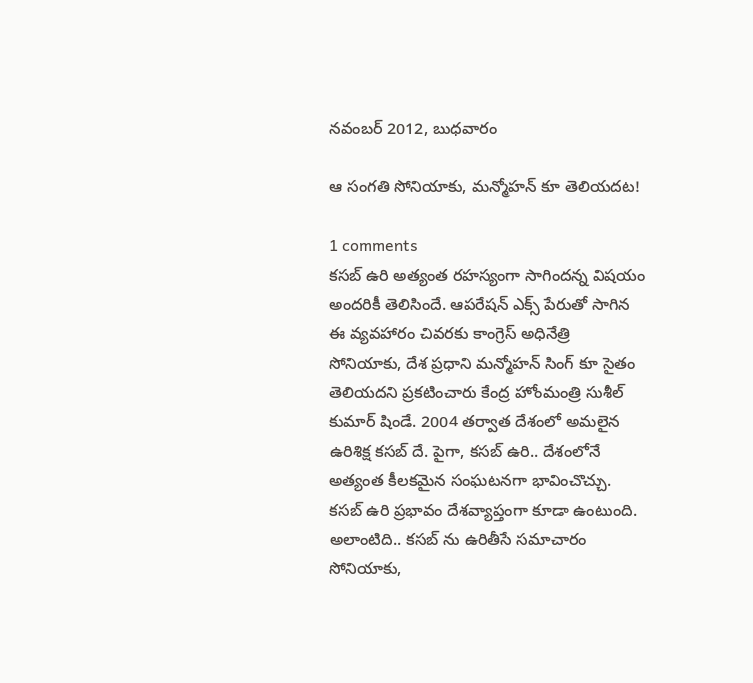నవంబర్ 2012, బుధవారం

ఆ సంగతి సోనియాకు, మన్మోహన్ కూ తెలియదట!

1 comments
కసబ్ ఉరి అత్యంత రహస్యంగా సాగిందన్న విషయం అందరికీ తెలిసిందే. ఆపరేషన్ ఎక్స్ పేరుతో సాగిన ఈ వ్యవహారం చివరకు కాంగ్రెస్ అధినేత్రి సోనియాకు, దేశ ప్రధాని మన్మోహన్ సింగ్ కూ సైతం తెలియదని ప్రకటించారు కేంద్ర హోంమంత్రి సుశీల్ కుమార్ షిండే. 2004 తర్వాత దేశంలో అమలైన ఉరిశిక్ష కసబ్ దే. పైగా, కసబ్ ఉరి.. దేశంలోనే అత్యంత కీలకమైన సంఘటనగా భావించొచ్చు. కసబ్ ఉరి ప్రభావం దేశవ్యాప్తంగా కూడా ఉంటుంది. అలాంటిది.. కసబ్ ను ఉరితీసే సమాచారం సోనియాకు,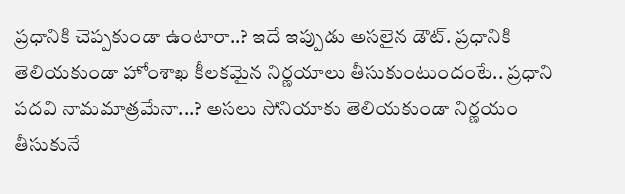ప్రధానికి చెప్పకుండా ఉంటారా..? ఇదే ఇప్పుడు అసలైన డౌట్. ప్రధానికి తెలియకుండా హోంశాఖ కీలకమైన నిర్ణయాలు తీసుకుంటుందంటే.. ప్రధాని పదవి నామమాత్రమేనా...? అసలు సోనియాకు తెలియకుండా నిర్ణయం తీసుకునే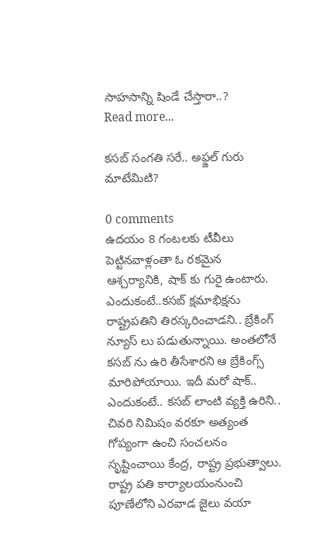సాహసాన్ని షిండే చేస్తారా..?
Read more...

కసబ్ సంగతి సరే.. అఫ్జల్ గురు మాటేమిటి?

0 comments
ఉదయం 8 గంటలకు టీవీలు పెట్టినవాళ్లంతా ఓ రకమైన ఆశ్చర్యానికి, షాక్ కు గురై ఉంటారు. ఎందుకంటే..కసబ్ క్షమాభిక్షను రాష్ట్రపతిని తిరస్కరించాడని.. బ్రేకింగ్ న్యూస్ లు పడుతున్నాయి. అంతలోనే కసబ్ ను ఉరి తీసేశారని ఆ బ్రేకింగ్స్ మారిపోయాయి. ఇదీ మరో షాక్.. ఎందుకంటే.. కసబ్ లాంటి వ్యక్తి ఉరిని.. చివరి నిమిషం వరకూ అత్యంత గోప్యంగా ఉంచి సంచలనం సృష్టించాయి కేంద్ర, రాష్ట్ర ప్రభుత్వాలు. రాష్ట్ర పతి కార్యాలయంనుంచి పూణేలోని ఎరవాడ జైలు వయా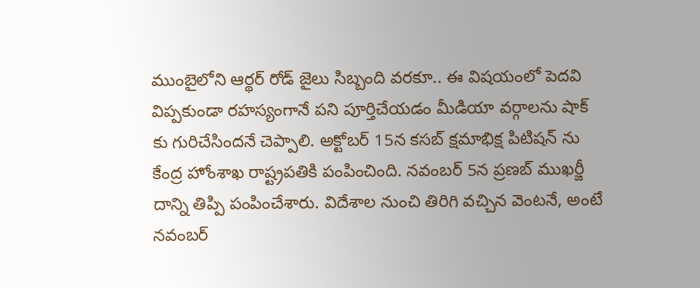ముంబైలోని ఆర్థర్ రోడ్ జైలు సిబ్బంది వరకూ.. ఈ విషయంలో పెదవి విప్పకుండా రహస్యంగానే పని పూర్తిచేయడం మీడియా వర్గాలను షాక్ కు గురిచేసిందనే చెప్పాలి. అక్టోబర్ 15న కసబ్ క్షమాభిక్ష పిటిషన్ ను కేంద్ర హోంశాఖ రాష్ట్రపతికి పంపించింది. నవంబర్ 5న ప్రణబ్ ముఖర్జీ దాన్ని తిప్పి పంపించేశారు. విదేశాల నుంచి తిరిగి వచ్చిన వెంటనే, అంటే నవంబర్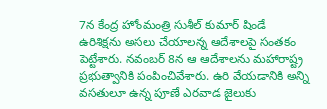7న కేంద్ర హోంమంత్రి సుశీల్ కుమార్ షిండే ఉరిశిక్షను అసలు చేయాలన్న ఆదేశాలపై సంతకం పెట్టేశారు. నవంబర్ 8న ఆ ఆదేశాలను మహారాష్ట్ర ప్రభుత్వానికి పంపించివేశారు. ఉరి వేయడానికి అన్ని వసతులూ ఉన్న పూణే ఎరవాడ జైలుకు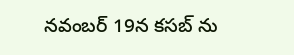నవంబర్ 19న కసబ్ ను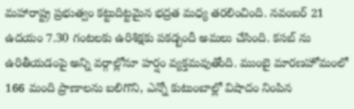మహారాష్ట్ర ప్రభుత్వం కట్టుదిట్టమైన భద్రత మధ్య తరలించింది. నవంబర్ 21 ఉదయం 7.30 గంటలకు ఉరిశిక్షకు పకడ్బందీ అమలు చేసింది. కసబ్ ను ఉరితీయడంపై అన్ని వర్గాల్లోనూ హర్షం వ్యక్తమవుతోంది. ముంబై మారణహోమంలో 166 మంది ప్రాణాలను బలిగొని, ఎన్నో కుటుంబాల్లో విషాదం నింపిన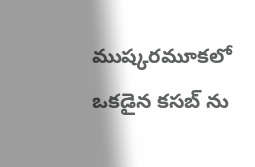ముష్కరమూకలో ఒకడైన కసబ్ ను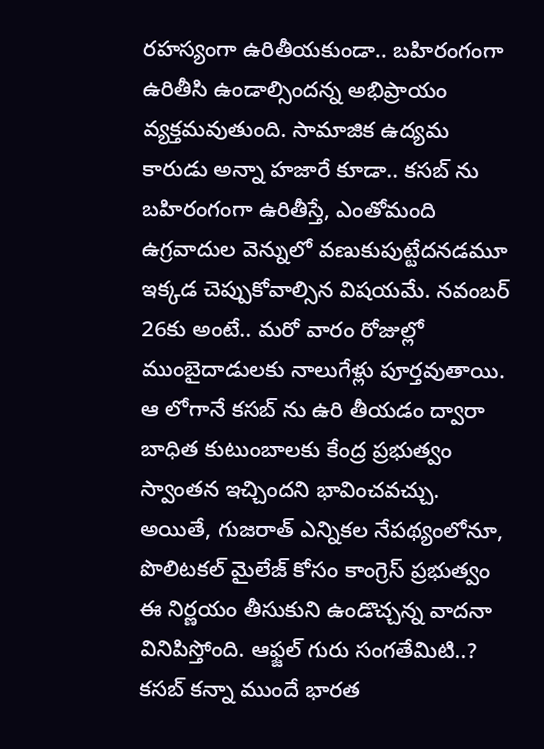రహస్యంగా ఉరితీయకుండా.. బహిరంగంగా ఉరితీసి ఉండాల్సిందన్న అభిప్రాయం వ్యక్తమవుతుంది. సామాజిక ఉద్యమ కారుడు అన్నా హజారే కూడా.. కసబ్ ను బహిరంగంగా ఉరితీస్తే, ఎంతోమంది ఉగ్రవాదుల వెన్నులో వణుకుపుట్టేదనడమూ ఇక్కడ చెప్పుకోవాల్సిన విషయమే. నవంబర్ 26కు అంటే.. మరో వారం రోజుల్లో ముంబైదాడులకు నాలుగేళ్లు పూర్తవుతాయి. ఆ లోగానే కసబ్ ను ఉరి తీయడం ద్వారా బాధిత కుటుంబాలకు కేంద్ర ప్రభుత్వం స్వాంతన ఇచ్చిందని భావించవచ్చు. అయితే, గుజరాత్ ఎన్నికల నేపథ్యంలోనూ, పొలిటకల్ మైలేజ్ కోసం కాంగ్రెస్ ప్రభుత్వం ఈ నిర్ణయం తీసుకుని ఉండొచ్చన్న వాదనా వినిపిస్తోంది. ఆఫ్జల్ గురు సంగతేమిటి..? కసబ్ కన్నా ముందే భారత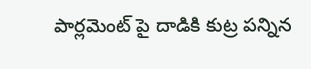పార్లమెంట్ పై దాడికి కుట్ర పన్నిన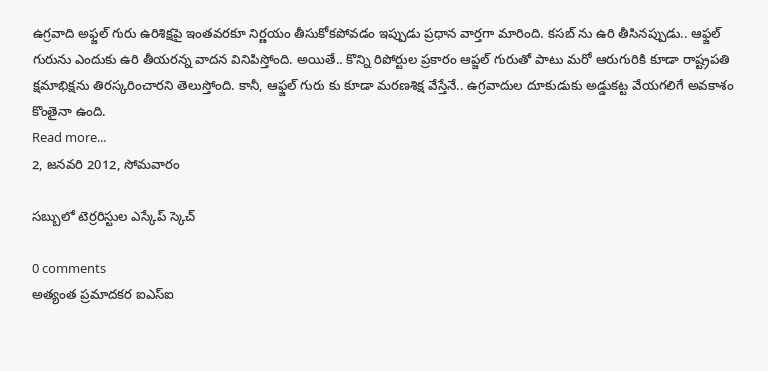ఉగ్రవాది అఫ్జల్ గురు ఉరిశిక్షపై ఇంతవరకూ నిర్ణయం తీసుకోకపోవడం ఇప్పుడు ప్రధాన వార్తగా మారింది. కసబ్ ను ఉరి తీసినప్పుడు.. ఆఫ్జల్ గురును ఎందుకు ఉరి తీయరన్న వాదన వినిపిస్తోంది. అయితే.. కొన్ని రిపోర్టుల ప్రకారం ఆప్జల్ గురుతో పాటు మరో ఆరుగురికి కూడా రాష్ట్రపతి క్షమాభిక్షను తిరస్కరించారని తెలుస్తోంది. కానీ, ఆఫ్జల్ గురు కు కూడా మరణశిక్ష వేస్తేనే.. ఉగ్రవాదుల దూకుడుకు అడ్డుకట్ట వేయగలిగే అవకాశం కొంతైనా ఉంది.
Read more...
2, జనవరి 2012, సోమవారం

సబ్బులో టెర్రరిస్టుల ఎస్కేప్ స్కెచ్

0 comments
అత్యంత ప్రమాదకర ఐఎస్‌ఐ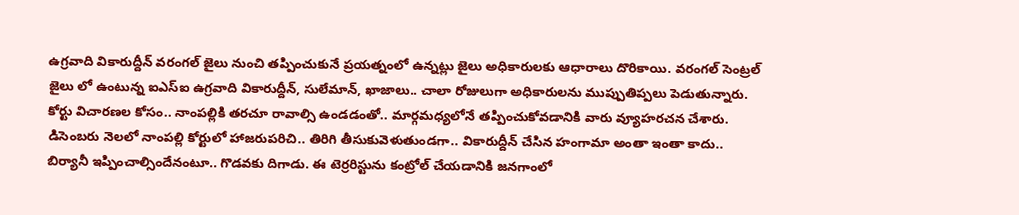ఉగ్రవాది వికారుద్దీన్‌ వరంగల్‌ జైలు నుంచి తప్పించుకునే ప్రయత్నంలో ఉన్నట్లు జైలు అధికారులకు ఆధారాలు దొరికాయి. వరంగల్‌ సెంట్రల్‌ జైలు లో ఉంటున్న ఐఎస్‌ఐ ఉగ్రవాది వికారుద్దీన్‌, సులేమాన్‌, ఖాజాలు.. చాలా రోజులుగా అధికారులను ముప్పుతిప్పలు పెడుతున్నారు. కోర్టు విచారణల కోసం.. నాంపల్లికి తరచూ రావాల్సి ఉండడంతో.. మార్గమధ్యలోనే తప్పించుకోవడానికి వారు వ్యూహరచన చేశారు. డిసెంబరు నెలలో నాంపల్లి కోర్టులో హాజరుపరిచి.. తిరిగి తీసుకువెళుతుండగా.. వికారుద్దీన్‌ చేసిన హంగామా అంతా ఇంతా కాదు.. బిర్యానీ ఇప్పించాల్సిందేనంటూ.. గొడవకు దిగాడు. ఈ టెర్రరిస్టును కంట్రోల్ చేయడానికి జనగాంలో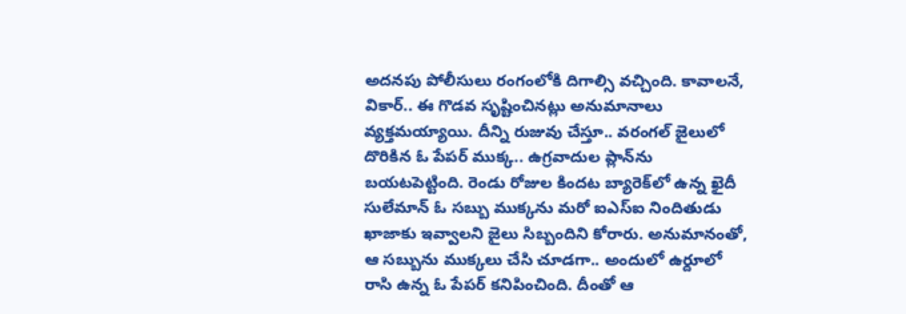అదనపు పోలీసులు రంగంలోకి దిగాల్సి వచ్చింది. కావాలనే, వికార్.. ఈ గొడవ సృష్టించినట్లు అనుమానాలు వ్యక్తమయ్యాయి. దీన్ని రుజువు చేస్తూ.. వరంగల్‌ జైలులో దొరికిన ఓ పేపర్ ముక్క.. ఉగ్రవాదుల ప్లాన్‌ను బయటపెట్టింది. రెండు రోజుల కిందట బ్యారెక్‌లో ఉన్న ఖైదీ సులేమాన్‌ ఓ సబ్బు ముక్కను మరో ఐఎస్‌ఐ నిందితుడు ఖాజాకు ఇవ్వాలని జైలు సిబ్బందిని కోరారు. అనుమానంతో, ఆ సబ్బును ముక్కలు చేసి చూడగా.. అందులో ఉర్దూలో రాసి ఉన్న ఓ పేపర్ కనిపించింది. దీంతో ఆ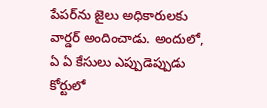పేపర్‌ను జైలు అధికారులకు వార్డర్ అందించాడు. అందులో, ఏ ఏ కేసులు ఎప్పుడెప్పుడు కోర్టులో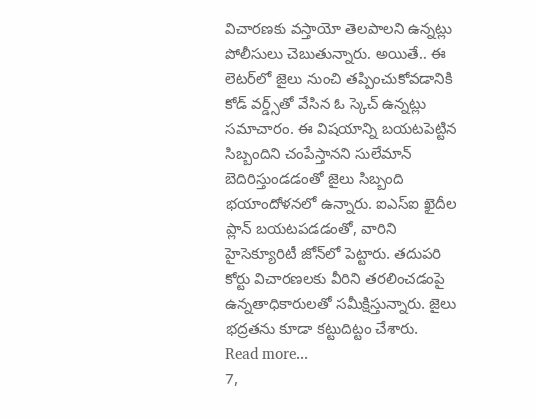విచారణకు వస్తాయో తెలపాలని ఉన్నట్లు పోలీసులు చెబుతున్నారు. అయితే.. ఈ లెటర్‌లో జైలు నుంచి తప్పించుకోవడానికి కోడ్ వర్డ్స్‌తో వేసిన ఓ స్కెచ్‌ ఉన్నట్లు సమాచారం. ఈ విషయాన్ని బయటపెట్టిన సిబ్బందిని చంపేస్తానని సులేమాన్‌ బెదిరిస్తుండడంతో జైలు సిబ్బంది భయాందోళనలో ఉన్నారు. ఐఎస్‌ఐ ఖైదీల ప్లాన్ బయటపడడంతో, వారిని హైసెక్యూరిటీ జోన్‌లో పెట్టారు. తదుపరి కోర్టు విచారణలకు వీరిని తరలించడంపై ఉన్నతాధికారులతో సమీక్షిస్తున్నారు. జైలు భద్రతను కూడా కట్టుదిట్టం చేశారు.
Read more...
7,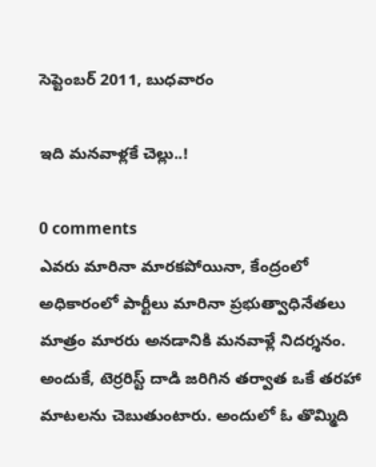సెప్టెంబర్ 2011, బుధవారం

ఇది మనవాళ్లకే చెల్లు..!

0 comments
ఎవరు మారినా మారకపోయినా, కేంద్రంలో అధికారంలో పార్టీలు మారినా ప్రభుత్వాధినేతలు మాత్రం మారరు అనడానికి మనవాళ్లే నిదర్శనం. అందుకే, టెర్రరిస్ట్ దాడి జరిగిన తర్వాత ఒకే తరహా మాటలను చెబుతుంటారు. అందులో ఓ తొమ్మిది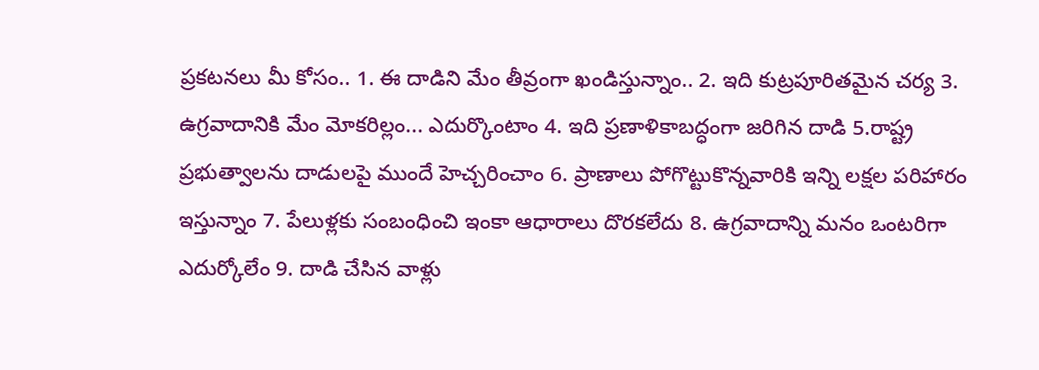ప్రకటనలు మీ కోసం.. 1. ఈ దాడిని మేం తీవ్రంగా ఖండిస్తున్నాం.. 2. ఇది కుట్రపూరితమైన చర్య 3. ఉగ్రవాదానికి మేం మోకరిల్లం... ఎదుర్కొంటాం 4. ఇది ప్రణాళికాబద్ధంగా జరిగిన దాడి 5.రాష్ట్ర ప్రభుత్వాలను దాడులపై ముందే హెచ్చరించాం 6. ప్రాణాలు పోగొట్టుకొన్నవారికి ఇన్ని లక్షల పరిహారం ఇస్తున్నాం 7. పేలుళ్లకు సంబంధించి ఇంకా ఆధారాలు దొరకలేదు 8. ఉగ్రవాదాన్ని మనం ఒంటరిగా ఎదుర్కోలేం 9. దాడి చేసిన వాళ్లు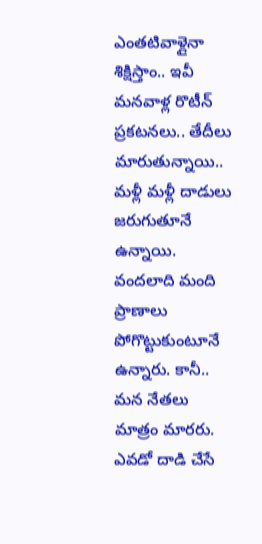ఎంతటివాళ్లైనా శిక్షిస్తాం.. ఇవీ మనవాళ్ల రొటీన్ ప్రకటనలు.. తేదీలు మారుతున్నాయి.. మళ్లీ మళ్లీ దాడులు జరుగుతూనే ఉన్నాయి. వందలాది మంది ప్రాణాలు పోగొట్టుకుంటూనే ఉన్నారు. కానీ.. మన నేతలు మాత్రం మారరు. ఎవడో దాడి చేసే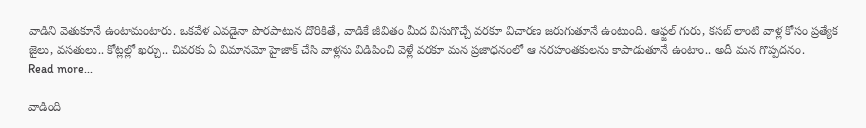వాడిని వెతుకూనే ఉంటామంటారు. ఒకవేళ ఎవడైనా పొరపాటున దొరికితే, వాడికే జీవితం మీద విసుగొచ్చే వరకూ విచారణ జరుగుతూనే ఉంటుంది. ఆఫ్జల్ గురు, కసబ్ లాంటి వాళ్ల కోసం ప్రత్యేక జైలు, వసతులు.. కోట్లల్లో ఖర్చు.. చివరకు ఏ విమానమో హైజాక్ చేసి వాళ్లను విడిపించి వెళ్లే వరకూ మన ప్రజాధనంలో ఆ నరహంతకులను కాపాడుతూనే ఉంటాం.. అదీ మన గొప్పదనం.
Read more...

వాడింది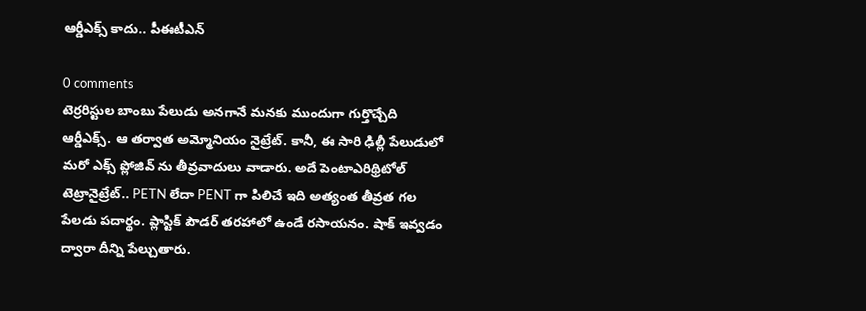ఆర్డీఎక్స్ కాదు.. పీఈటీఎన్

0 comments
టెర్రరిస్టుల బాంబు పేలుడు అనగానే మనకు ముందుగా గుర్తొచ్చేది ఆర్డీఎక్స్. ఆ తర్వాత అమ్మోనియం నైట్రేట్. కానీ, ఈ సారి ఢిల్లీ పేలుడులో మరో ఎక్స్ ప్లోజివ్ ను తీవ్రవాదులు వాడారు. అదే పెంటాఎరిథ్రిటోల్ టెట్రానైట్రేట్.. PETN లేదా PENT గా పిలిచే ఇది అత్యంత తీవ్రత గల పేలడు పదార్థం. ప్లాస్టిక్ పౌడర్ తరహాలో ఉండే రసాయనం. షాక్ ఇవ్వడం ద్వారా దీన్ని పేల్చుతారు.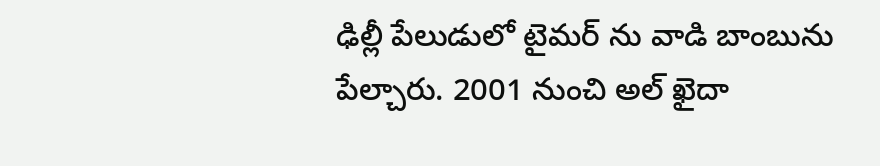ఢిల్లీ పేలుడులో టైమర్ ను వాడి బాంబును పేల్చారు. 2001 నుంచి అల్ ఖైదా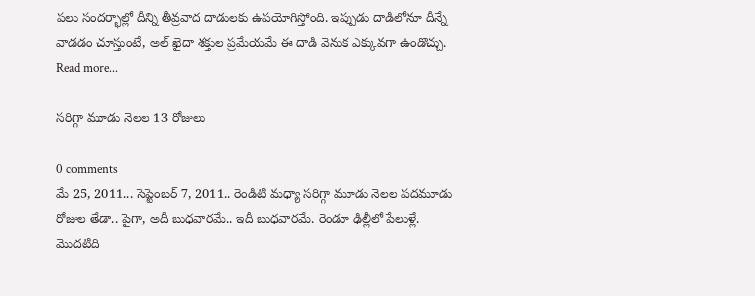పలు సందర్భాల్లో దీన్ని తీవ్రవాద దాడులకు ఉపయోగిస్తోంది. ఇప్పుడు దాడిలోనూ దీన్నే వాడడం చూస్తుంటే, అల్ ఖైదా శక్తుల ప్రమేయమే ఈ దాడి వెనుక ఎక్కువగా ఉండొచ్చు.
Read more...

సరిగ్గా మూడు నెలల 13 రోజులు

0 comments
మే 25, 2011... సెప్టెంబర్ 7, 2011.. రెండిటి మధ్యా సరిగ్గా మూడు నెలల పదమూడు రోజుల తేడా.. పైగా, అదీ బుధవారమే.. ఇదీ బుధవారమే. రెండూ ఢిల్లీలో పేలుళ్లే. మొదటిది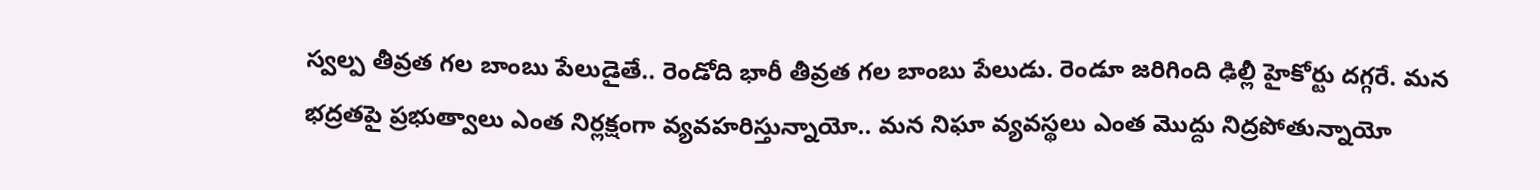స్వల్ప తీవ్రత గల బాంబు పేలుడైతే.. రెండోది భారీ తీవ్రత గల బాంబు పేలుడు. రెండూ జరిగింది ఢిల్లీ హైకోర్టు దగ్గరే. మన భద్రతపై ప్రభుత్వాలు ఎంత నిర్లక్షంగా వ్యవహరిస్తున్నాయో.. మన నిఘా వ్యవస్థలు ఎంత మొద్దు నిద్రపోతున్నాయో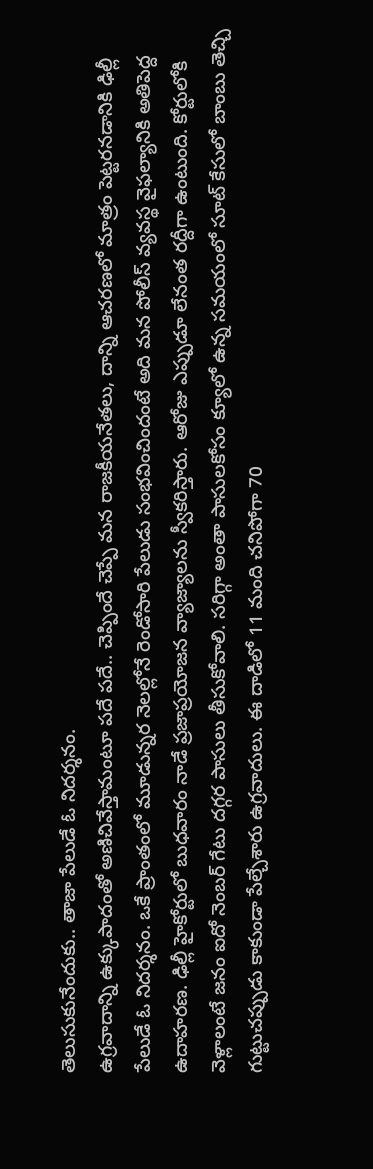తెలుసుకునేందుకు.. తాజా పేలుడే ఓ నిదర్శనం.
ఉగ్రవాదాన్ని ఉక్కుపాదంతో అణిచివేస్తామంటూ పదే పదే.. చెప్పిందే చెప్పే మన రాజకీయనేతలు, దాన్ని ఆచరణలో మాత్రం పెట్టరనడానికి ఢిల్లీ పేలుడే ఓ నిదర్శనం. ఒకే ప్రాంతంలో మూడున్నర నెలల్లోనే రెండోసారి పేలుడు సంభవించిందంటే అది మన పోలీస్ వ్యవస్థ వైఫల్యానికి అతిపెద్ద ఉదాహరణ. ఢిల్లీ హైకోర్టులో బుధవారం నాడే ప్రజాప్రయోజన వ్యాజ్యాలను స్వీకరిస్తారు. ఆరోజు ఎప్పుడూ లేనంత రద్దీగా ఉంటుంది. కోర్టులోకి వెళ్లాలంటే జనం ఐదో నెంబర్ గేటు దగ్గర పాసులు తీసుకోవాలి. సరిగ్గా అంతా పాసులకోసం క్యూలో ఉన్న సమయంలో సూట్ కేసులో బాంబు తెచ్చి గుట్టుచప్పుడు కాకుండా పేల్చేశారు ఉగ్రవాదులు. ఈ దాడిలో 11 మంది చనిపోగా 70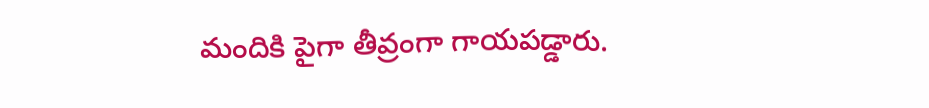మందికి పైగా తీవ్రంగా గాయపడ్డారు.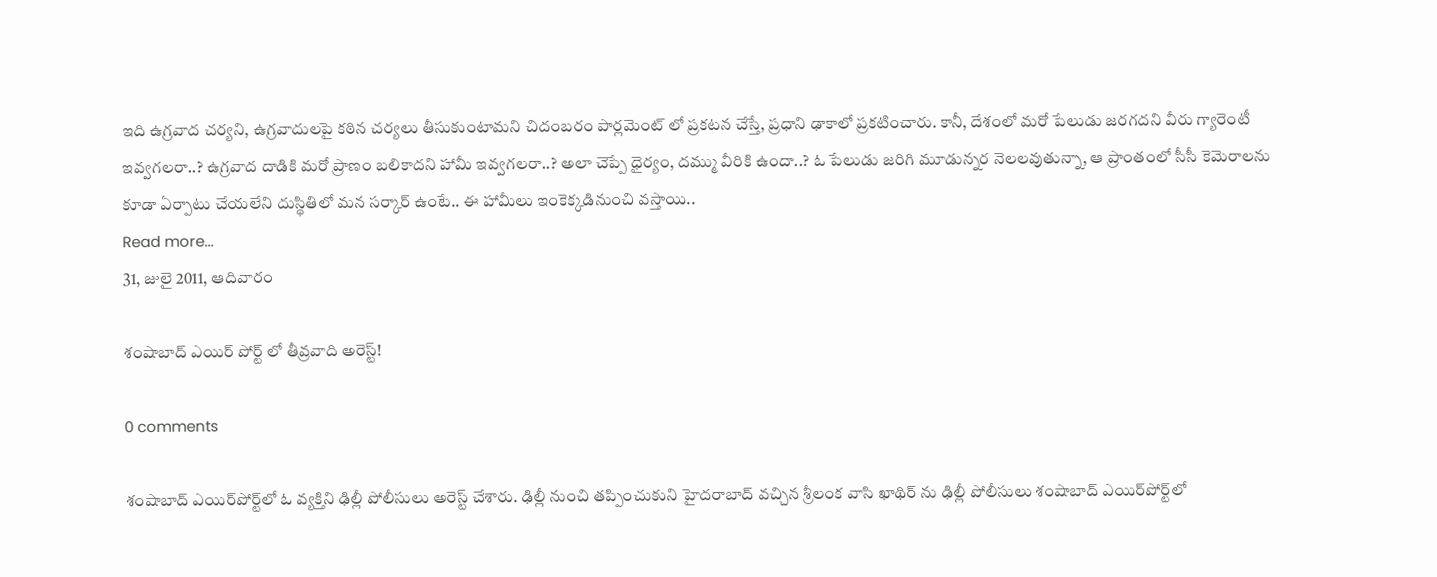ఇది ఉగ్రవాద చర్యని, ఉగ్రవాదులపై కఠిన చర్యలు తీసుకుంటామని చిదంబరం పార్లమెంట్ లో ప్రకటన చేస్తే, ప్రధాని ఢాకాలో ప్రకటించారు. కానీ, దేశంలో మరో పేలుడు జరగదని వీరు గ్యారెంటీ ఇవ్వగలరా..? ఉగ్రవాద దాడికి మరో ప్రాణం బలికాదని హామీ ఇవ్వగలరా..? అలా చెప్పే ధైర్యం, దమ్ము వీరికి ఉందా..? ఓ పేలుడు జరిగి మూడున్నర నెలలవుతున్నా, ఆ ప్రాంతంలో సీసీ కెమెరాలను కూడా ఏర్పాటు చేయలేని దుస్థితిలో మన సర్కార్ ఉంటే.. ఈ హామీలు ఇంకెక్కడినుంచి వస్తాయి..
Read more...
31, జులై 2011, ఆదివారం

శంషాబాద్ ఎయిర్ పోర్ట్ లో తీవ్రవాది అరెస్ట్!

0 comments

శంషాబాద్ ఎయిర్‌పోర్ట్‌లో ఓ వ్యక్తిని ఢిల్లీ పోలీసులు అరెస్ట్ చేశారు. ఢిల్లీ నుంచి తప్పించుకుని హైదరాబాద్ వచ్చిన శ్రీలంక వాసి ఖాథిర్ ను ఢిల్లీ పోలీసులు శంషాబాద్ ఎయిర్‌పోర్ట్‌లో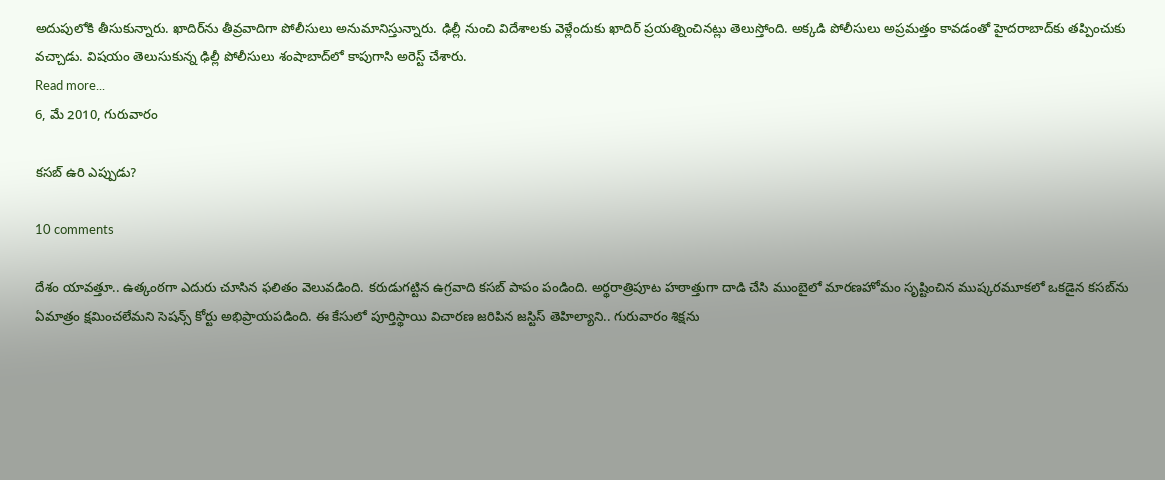అదుపులోకి తీసుకున్నారు. ఖాదిర్‌ను తీవ్రవాదిగా పోలీసులు అనుమానిస్తున్నారు. ఢిల్లీ నుంచి విదేశాలకు వెళ్లేందుకు ఖాదిర్‌ ప్రయత్నించినట్లు తెలుస్తోంది. అక్కడి పోలీసులు అప్రమత్తం కావడంతో హైదరాబాద్‌కు తప్పించుకు వచ్చాడు. విషయం తెలుసుకున్న ఢిల్లీ పోలీసులు శంషాబాద్‌లో కాపుగాసి అరెస్ట్ చేశారు.
Read more...
6, మే 2010, గురువారం

కసబ్ ఉరి ఎప్పుడు?

10 comments

దేశం యావత్తూ.. ఉత్కంఠగా ఎదురు చూసిన ఫలితం వెలువడింది. కరుడుగట్టిన ఉగ్రవాది కసబ్‌ పాపం పండింది. అర్థరాత్రిపూట హఠాత్తుగా దాడి చేసి ముంబైలో మారణహోమం సృష్టించిన ముష్కరమూకలో ఒకడైన కసబ్‌ను ఏమాత్రం క్షమించలేమని సెషన్స్ కోర్టు అభిప్రాయపడింది. ఈ కేసులో పూర్తిస్థాయి విచారణ జరిపిన జస్టిస్ తెహిల్యాని.. గురువారం శిక్షను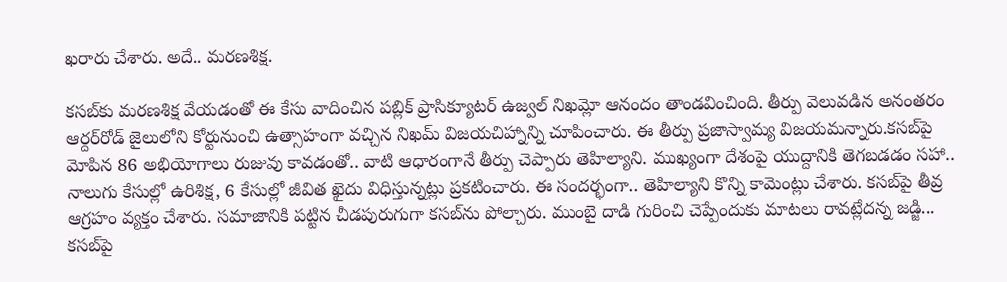ఖరారు చేశారు. అదే.. మరణశిక్ష.

కసబ్‌కు మరణశిక్ష వేయడంతో ఈ కేసు వాదించిన పబ్లిక్ ప్రాసిక్యూటర్ ఉజ్వల్ నిఖమ్లో ఆనందం తాండవించింది. తీర్పు వెలువడిన అనంతరం ఆర్దర్‌రోడ్ జైలులోని కోర్టునుంచి ఉత్సాహంగా వచ్చిన నిఖమ్ విజయచిహ్నాన్ని చూపించారు. ఈ తీర్పు ప్రజాస్వామ్య విజయమన్నారు.కసబ్‌పై మోపిన 86 అభియోగాలు రుజువు కావడంతో.. వాటి ఆధారంగానే తీర్పు చెప్పారు తెహిల్యాని. ముఖ్యంగా దేశంపై యుద్దానికి తెగబడడం సహా.. నాలుగు కేసుల్లో ఉరిశిక్ష, 6 కేసుల్లో జీవిత ఖైదు విధిస్తున్నట్లు ప్రకటించారు. ఈ సందర్భంగా.. తెహిల్యాని కొన్ని కామెంట్లు చేశారు. కసబ్‌పై తీవ్ర ఆగ్రహం వ్యక్తం చేశారు. సమాజానికి పట్టిన చీడపురుగుగా కసబ్‌ను పోల్చారు. ముంబై దాడి గురించి చెప్పేందుకు మాటలు రావట్లేదన్న జడ్జి... కసబ్‌పై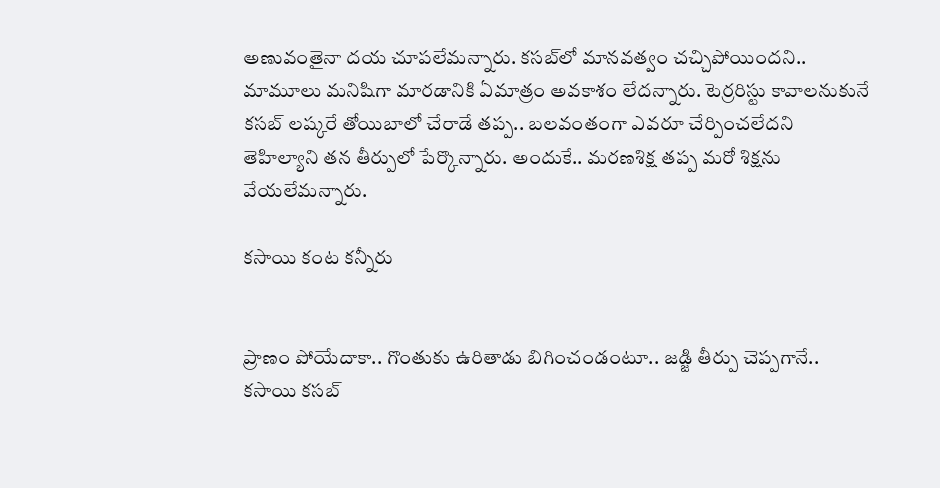అణువంతైనా దయ చూపలేమన్నారు. కసబ్‌లో మానవత్వం చచ్చిపోయిందని.. మామూలు మనిషిగా మారడానికి ఏమాత్రం అవకాశం లేదన్నారు. టెర్రరిస్టు కావాలనుకునే కసబ్ లష్కరే తోయిబాలో చేరాడే తప్ప.. బలవంతంగా ఎవరూ చేర్పించలేదని తెహిల్యాని తన తీర్పులో పేర్కొన్నారు. అందుకే.. మరణశిక్ష తప్ప మరో శిక్షను వేయలేమన్నారు.

కసాయి కంట కన్నీరు


ప్రాణం పోయేదాకా.. గొంతుకు ఉరితాడు బిగించండంటూ.. జడ్జి తీర్పు చెప్పగానే.. కసాయి కసబ్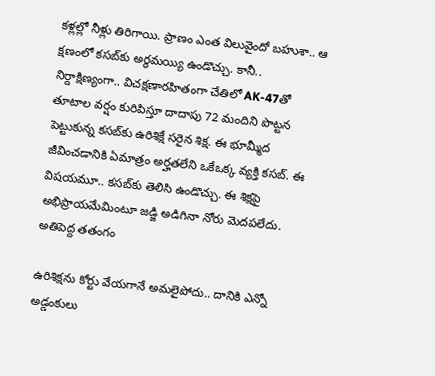కళ్లల్లో నీళ్లు తిరిగాయి. ప్రాణం ఎంత విలువైందో బహుశా.. ఆ క్షణంలో కసబ్‌కు అర్థమయ్యి ఉండొచ్చు. కానీ.. నిర్దాక్షిణ్యంగా.. విచక్షణారహితంగా చేతిలో AK-47తో తూటాల వర్షం కురిపిస్తూ దాదాపు 72 మందిని పొట్టన పెట్టుకున్న కసబ్‌కు ఉరిశిక్షే సరైన శిక్ష. ఈ భూమ్మీద జీవించడానికి ఏమాత్రం అర్హతలేని ఒకేఒక్క వ్యక్తి కసబ్. ఈ విషయమూ.. కసబ్‌కు తెలిసి ఉండొచ్చు. ఈ శిక్షపై అభిప్రాయమేమింటూ జడ్జి అడిగినా నోరు మెదపలేదు.
అతిపెద్ద తతంగం

ఉరిశిక్షను కోర్టు వేయగానే అమలైపోదు.. దానికి ఎన్నో అడ్డంకులు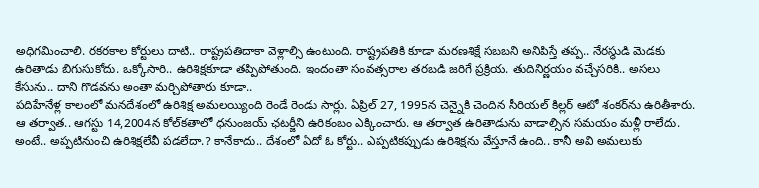అధిగమించాలి. రకరకాల కోర్టులు దాటి.. రాష్ట్రపతిదాకా వెళ్లాల్సి ఉంటుంది. రాష్ట్రపతికి కూడా మరణశిక్షే సబబని అనిపిస్తే తప్ప.. నేరస్థుడి మెడకు ఉరితాడు బిగుసుకోదు. ఒక్కోసారి.. ఉరిశిక్షకూడా తప్పిపోతుంది. ఇందంతా సంవత్సరాల తరబడి జరిగే ప్రక్రియ. తుదినిర్ణయం వచ్చేసరికి.. అసలు కేసును.. దాని గొడవను అంతా మర్చిపోతారు కూడా..
పదిహేనేళ్ల కాలంలో మనదేశంలో ఉరిశిక్ష అమలయ్యింది రెండే రెండు సార్లు. ఏప్రిల్ 27, 1995న చెన్నైకి చెందిన సీరియల్ కిల్లర్ ఆటో శంకర్‌ను ఉరితీశారు. ఆ తర్వాత.. ఆగస్టు 14,2004న కోల్‌కతాలో ధనుంజయ్ ఛటర్జీని ఉరికంబం ఎక్కించారు. ఆ తర్వాత ఉరితాడును వాడాల్సిన సమయం మళ్లీ రాలేదు. అంటే.. అప్పటినుంచి ఉరిశిక్షలేవీ పడలేదా.? కానేకాదు.. దేశంలో ఏదో ఓ కోర్టు.. ఎప్పటికప్పుడు ఉరిశిక్షను వేస్తూనే ఉంది.. కానీ అవి అమలుకు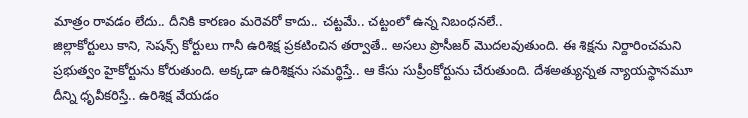మాత్రం రావడం లేదు.. దీనికి కారణం మరెవరో కాదు.. చట్టమే.. చట్టంలో ఉన్న నిబంధనలే..
జిల్లాకోర్టులు కాని, సెషన్స్ కోర్టులు గానీ ఉరిశిక్ష ప్రకటించిన తర్వాతే.. అసలు ప్రొసీజర్ మొదలవుతుంది. ఈ శిక్షను నిర్దారించమని ప్రభుత్వం హైకోర్టును కోరుతుంది. అక్కడా ఉరిశిక్షను సమర్థిస్తే.. ఆ కేసు సుప్రీంకోర్టును చేరుతుంది. దేశఅత్యున్నత న్యాయస్థానమూ దీన్ని ధృవీకరిస్తే.. ఉరిశిక్ష వేయడం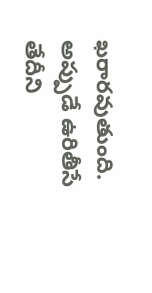ఖరారవుతుంది. అప్పుడే ఉరితీసే తేదీని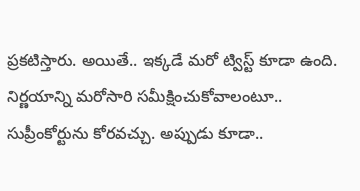ప్రకటిస్తారు. అయితే.. ఇక్కడే మరో ట్విస్ట్ కూడా ఉంది. నిర్ణయాన్ని మరోసారి సమీక్షించుకోవాలంటూ.. సుప్రీంకోర్టును కోరవచ్చు. అప్పుడు కూడా..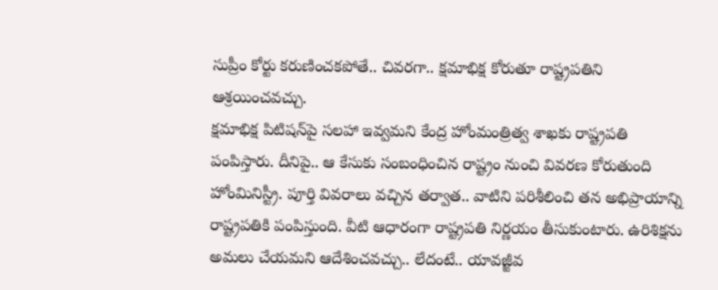సుప్రీం కోర్టు కరుణించకపోతే.. చివరగా.. క్షమాభిక్ష కోరుతూ రాష్ట్రపతిని ఆశ్రయించవచ్చు.
క్షమాభిక్ష పిటిషన్‌పై సలహా ఇవ్వమని కేంద్ర హోంమంత్రిత్వ శాఖకు రాష్ట్రపతి పంపిస్తారు. దీనిపై.. ఆ కేసుకు సంబంధించిన రాష్ట్రం నుంచి వివరణ కోరుతుంది హోంమినిస్ట్రీ. పూర్తి వివరాలు వచ్చిన తర్వాత.. వాటిని పరిశీలించి తన అభిప్రాయాన్ని రాష్ట్రపతికి పంపిస్తుంది. వీటి ఆధారంగా రాష్ట్రపతి నిర్ణయం తీసుకుంటారు. ఉరిశిక్షను అమలు చేయమని ఆదేశించవచ్చు.. లేదంటే.. యావజ్జీవ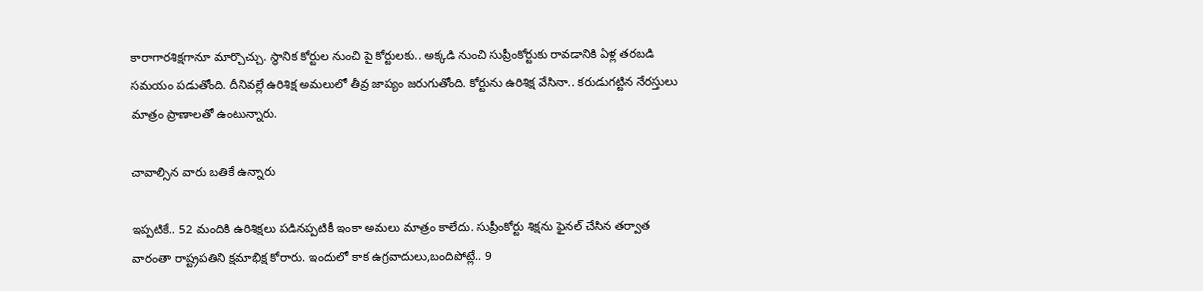కారాగారశిక్షగానూ మార్చొచ్చు. స్థానిక కోర్టుల నుంచి పై కోర్టులకు.. అక్కడి నుంచి సుప్రీంకోర్టుకు రావడానికి ఏళ్ల తరబడి సమయం పడుతోంది. దీనివల్లే ఉరిశిక్ష అమలులో తీవ్ర జాప్యం జరుగుతోంది. కోర్టును ఉరిశిక్ష వేసినా.. కరుడుగట్టిన నేరస్తులు మాత్రం ప్రాణాలతో ఉంటున్నారు.

చావాల్సిన వారు బతికే ఉన్నారు

ఇప్పటికే.. 52 మందికి ఉరిశిక్షలు పడినప్పటికీ ఇంకా అమలు మాత్రం కాలేదు. సుప్రీంకోర్టు శిక్షను ఫైనల్ చేసిన తర్వాత వారంతా రాష్ట్రపతిని క్షమాభిక్ష కోరారు. ఇందులో కాక ఉగ్రవాదులు,బందిపోట్లే.. 9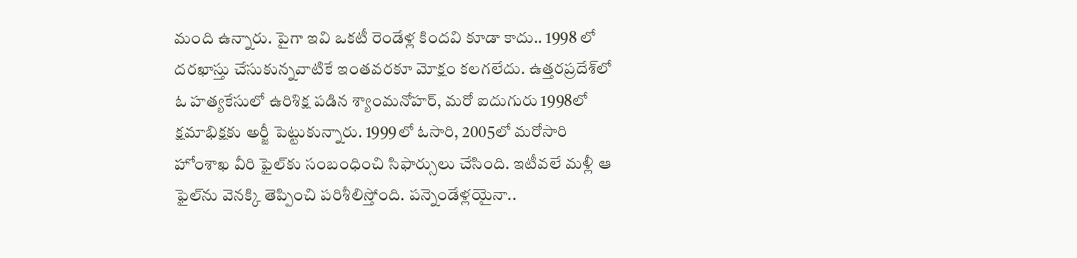మంది ఉన్నారు. పైగా ఇవి ఒకటీ రెండేళ్ల కిందవి కూడా కాదు.. 1998 లో దరఖాస్తు చేసుకున్నవాటికే ఇంతవరకూ మోక్షం కలగలేదు. ఉత్తరప్రదేశ్‌లో ఓ హత్యకేసులో ఉరిశిక్ష పడిన శ్యాంమనోహర్, మరో ఐదుగురు 1998లో క్షమాభిక్షకు అర్జీ పెట్టుకున్నారు. 1999లో ఓసారి, 2005లో మరోసారి హోంశాఖ వీరి ఫైల్‌కు సంబంధించి సిఫార్సులు చేసింది. ఇటీవలే మళ్లీ ఆ ఫైల్‌ను వెనక్కి తెప్పించి పరిశీలిస్తోంది. పన్నెండేళ్లయైనా..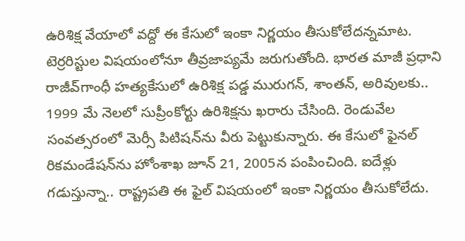ఉరిశిక్ష వేయాలో వద్దో ఈ కేసులో ఇంకా నిర్ణయం తీసుకోలేదన్నమాట. టెర్రరిస్టుల విషయంలోనూ తీవ్రజాప్యమే జరుగుతోంది. భారత మాజీ ప్రధాని రాజీవ్‌గాంధీ హత్యకేసులో ఉరిశిక్ష పడ్డ మురుగన్, శాంతన్, అరివులకు.. 1999 మే నెలలో సుప్రీంకోర్టు ఉరిశిక్షను ఖరారు చేసింది. రెండువేల సంవత్సరంలో మెర్సీ పిటిషన్‌ను వీరు పెట్టుకున్నారు. ఈ కేసులో ఫైనల్ రికమండేషన్‌ను హోంశాఖ జూన్ 21, 2005న పంపించింది. ఐదేళ్లు గడుస్తున్నా.. రాష్ట్రపతి ఈ ఫైల్ విషయంలో ఇంకా నిర్ణయం తీసుకోలేదు.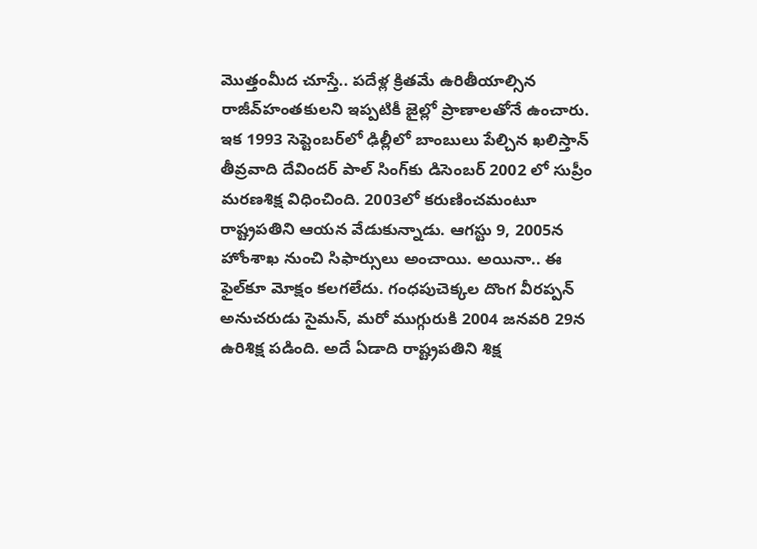మొత్తంమీద చూస్తే.. పదేళ్ల క్రితమే ఉరితీయాల్సిన రాజీవ్‌హంతకులని ఇప్పటికీ జైల్లో ప్రాణాలతోనే ఉంచారు. ఇక 1993 సెప్టెంబర్‌లో ఢిల్లీలో బాంబులు పేల్చిన ఖలిస్తాన్ తీవ్రవాది దేవిందర్ పాల్ సింగ్‌కు డిసెంబర్‌ 2002 లో సుప్రీం మరణశిక్ష విధించింది. 2003లో కరుణించమంటూ రాష్ట్రపతిని ఆయన వేడుకున్నాడు. ఆగస్టు 9, 2005న హోంశాఖ నుంచి సిఫార్సులు అంచాయి. అయినా.. ఈ ఫైల్‌కూ మోక్షం కలగలేదు. గంధపుచెక్కల దొంగ వీరప్పన్ అనుచరుడు సైమన్, మరో ముగ్గురుకి 2004 జనవరి 29న ఉరిశిక్ష పడింది. అదే ఏడాది రాష్ట్రపతిని శిక్ష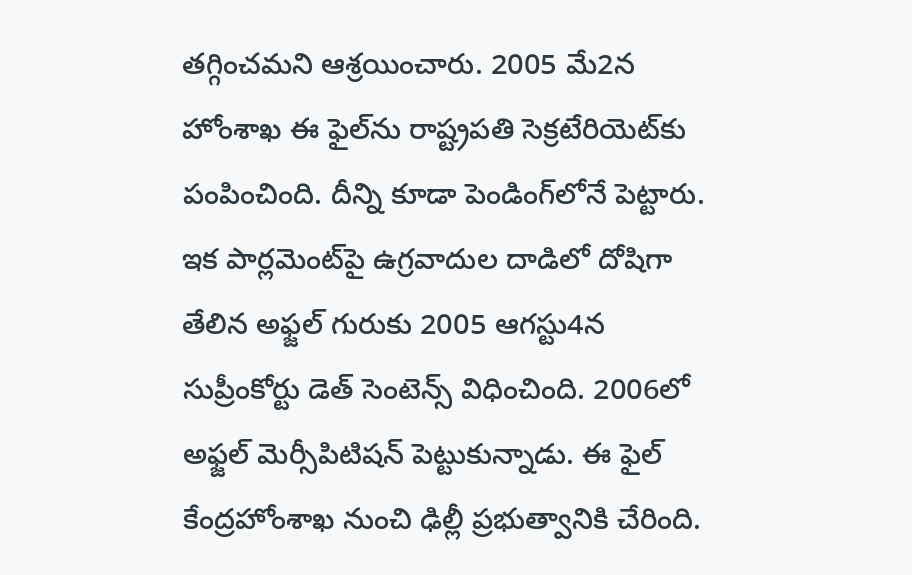తగ్గించమని ఆశ్రయించారు. 2005 మే2న హోంశాఖ ఈ ఫైల్‌ను రాష్ట్రపతి సెక్రటేరియెట్‌కు పంపించింది. దీన్ని కూడా పెండింగ్‌లోనే పెట్టారు. ఇక పార్లమెంట్‌పై ఉగ్రవాదుల దాడిలో దోషిగా తేలిన అఫ్జల్ గురుకు 2005 ఆగస్టు4న సుప్రీంకోర్టు డెత్ సెంటెన్స్ విధించింది. 2006లో అఫ్జల్ మెర్సీపిటిషన్ పెట్టుకున్నాడు. ఈ ఫైల్ కేంద్రహోంశాఖ నుంచి ఢిల్లీ ప్రభుత్వానికి చేరింది.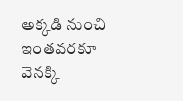అక్కడి నుంచి ఇంతవరకూ వెనక్కి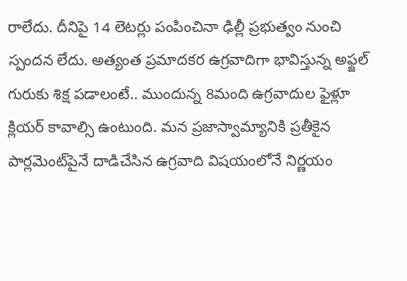రాలేదు. దీనిపై 14 లెటర్లు పంపించినా ఢిల్లీ ప్రభుత్వం నుంచి స్పందన లేదు. అత్యంత ప్రమాదకర ఉగ్రవాదిగా భావిస్తున్న అఫ్జల్ గురుకు శిక్ష పడాలంటే.. ముందున్న 8మంది ఉగ్రవాదుల ఫైళ్లూ క్లియర్ కావాల్సి ఉంటుంది. మన ప్రజాస్వామ్యానికి ప్రతీకైన పార్లమెంట్‌పైనే దాడిచేసిన ఉగ్రవాది విషయంలోనే నిర్ణయం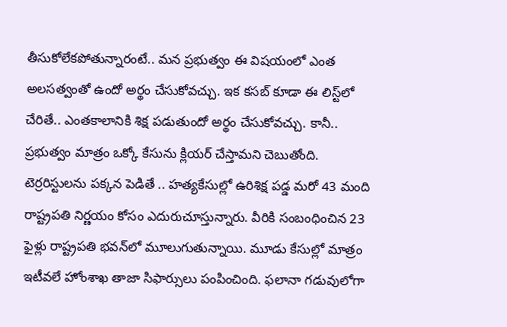తీసుకోలేకపోతున్నారంటే.. మన ప్రభుత్వం ఈ విషయంలో ఎంత అలసత్వంతో ఉందో అర్థం చేసుకోవచ్చు. ఇక కసబ్ కూడా ఈ లిస్ట్‌లో చేరితే.. ఎంతకాలానికి శిక్ష పడుతుందో అర్థం చేసుకోవచ్చు. కానీ.. ప్రభుత్వం మాత్రం ఒక్కో కేసును క్లియర్ చేస్తామని చెబుతోంది.
టెర్రరిస్టులను పక్కన పెడితే .. హత్యకేసుల్లో ఉరిశిక్ష పడ్డ మరో 43 మంది రాష్ట్రపతి నిర్ణయం కోసం ఎదురుచూస్తున్నారు. వీరికి సంబంధించిన 23 ఫైళ్లు రాష్ట్రపతి భవన్‌లో మూలుగుతున్నాయి. మూడు కేసుల్లో మాత్రం ఇటీవలే హోంశాఖ తాజా సిఫార్సులు పంపించింది. ఫలానా గడువులోగా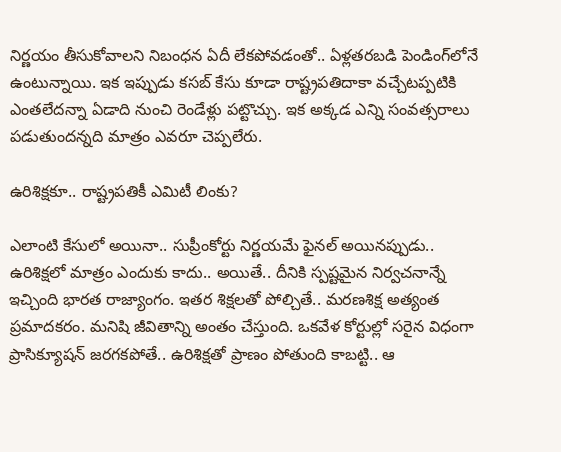నిర్ణయం తీసుకోవాలని నిబంధన ఏదీ లేకపోవడంతో.. ఏళ్లతరబడి పెండింగ్‌లోనే ఉంటున్నాయి. ఇక ఇప్పుడు కసబ్ కేసు కూడా రాష్ట్రపతిదాకా వచ్చేటప్పటికి ఎంతలేదన్నా ఏడాది నుంచి రెండేళ్లు పట్టొచ్చు. ఇక అక్కడ ఎన్ని సంవత్సరాలు పడుతుందన్నది మాత్రం ఎవరూ చెప్పలేరు.

ఉరిశిక్షకూ.. రాష్ట్రపతికీ ఎమిటీ లింకు?

ఎలాంటి కేసులో అయినా.. సుప్రీంకోర్టు నిర్ణయమే ఫైనల్ అయినప్పుడు.. ఉరిశిక్షలో మాత్రం ఎందుకు కాదు.. అయితే.. దీనికి స్పష్టమైన నిర్వచనాన్నే ఇచ్చింది భారత రాజ్యాంగం. ఇతర శిక్షలతో పోల్చితే.. మరణశిక్ష అత్యంత ప్రమాదకరం. మనిషి జీవితాన్ని అంతం చేస్తుంది. ఒకవేళ కోర్టుల్లో సరైన విధంగా ప్రాసిక్యూషన్ జరగకపోతే.. ఉరిశిక్షతో ప్రాణం పోతుంది కాబట్టి.. ఆ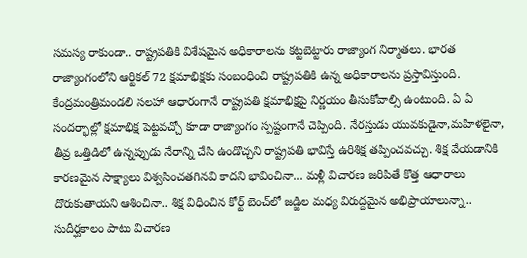సమస్య రాకుండా.. రాష్ట్రపతికి విశేషమైన అధికారాలను కట్టబెట్టారు రాజ్యాంగ నిర్మాతలు. భారత రాజ్యాంగంలోని ఆర్టికల్ 72 క్షమాభిక్షకు సంబంధించి రాష్ట్రపతికి ఉన్న అధికారాలను ప్రస్తావిస్తుంది. కేంద్రమంత్రిమండలి సలహా ఆధారంగానే రాష్ట్రపతి క్షమాభిక్షపై నిర్ణయం తీసుకోవాల్సి ఉంటుంది. ఏ ఏ సందర్భాల్లో క్షమాభిక్ష పెట్టవచ్చో కూడా రాజ్యాంగం స్పష్టంగానే చెప్పింది. నేరస్తుడు యువకుడైనా,మహిళలైనా, తీవ్ర ఒత్తిడిలో ఉన్నప్పుడు నేరాన్ని చేసి ఉండొచ్చని రాష్ట్రపతి భావిస్తే ఉరిశిక్ష తప్పించవచ్చు. శిక్ష వేయడానికి కారణమైన సాక్ష్యాలు విశ్వసించతగినవి కాదని భావించినా... మళ్లీ విచారణ జరిపితే కొత్త ఆధారాలు దొరుకుతాయని ఆశించినా.. శిక్ష విధించిన కోర్ట్ బెంచ్‌లో జడ్జిల మధ్య విరుద్దమైన అభిప్రాయాలున్నా.. సుదీర్ఘకాలం పాటు విచారణ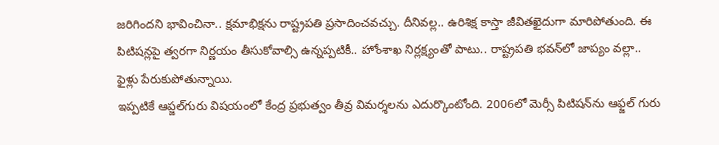జరిగిందని భావించినా.. క్షమాభిక్షను రాష్ట్రపతి ప్రసాదించవచ్చు. దీనివల్ల.. ఉరిశిక్ష కాస్తా జీవితఖైదుగా మారిపోతుంది. ఈ పిటిషన్లపై త్వరగా నిర్ణయం తీసుకోవాల్సి ఉన్నప్పటికీ.. హోంశాఖ నిర్లక్ష్యంతో పాటు.. రాష్ట్రపతి భవన్‌లో జాప్యం వల్లా.. ఫైళ్లు పేరుకుపోతున్నాయి.
ఇప్పటికే ఆప్జల్‌గురు విషయంలో కేంద్ర ప్రభుత్వం తీవ్ర విమర్శలను ఎదుర్కొంటోంది. 2006లో మెర్సీ పిటిషన్‌ను ఆఫ్జల్ గురు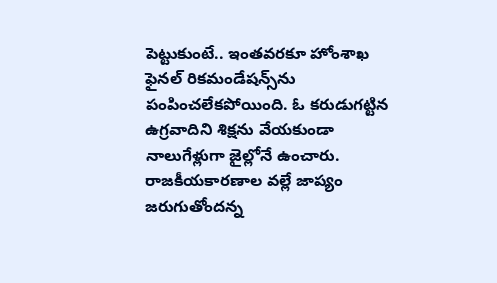పెట్టుకుంటే.. ఇంతవరకూ హోంశాఖ ఫైనల్ రికమండేషన్స్‌ను పంపించలేకపోయింది. ఓ కరుడుగట్టిన ఉగ్రవాదిని శిక్షను వేయకుండా నాలుగేళ్లుగా జైల్లోనే ఉంచారు. రాజకీయకారణాల వల్లే జాప్యం జరుగుతోందన్న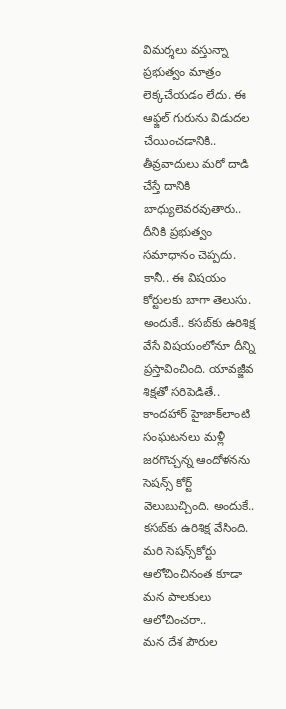విమర్శలు వస్తున్నా ప్రభుత్వం మాత్రం లెక్కచేయడం లేదు. ఈ ఆఫ్జల్ గురును విడుదల చేయించడానికి.. తీవ్రవాదులు మరో దాడి చేస్తే దానికి బాధ్యులెవరవుతారు.. దీనికి ప్రభుత్వం సమాధానం చెప్పదు. కానీ.. ఈ విషయం కోర్టులకు బాగా తెలుసు. అందుకే.. కసబ్‌కు ఉరిశిక్ష వేసే విషయంలోనూ దీన్ని ప్రస్తావించింది. యావజ్జీవ శిక్షతో సరిపెడితే.. కాందహార్ హైజాక్‌లాంటి సంఘటనలు మళ్లీ జరగొచ్చన్న ఆందోళనను సెషన్స్ కోర్ట్ వెలుబుచ్చింది. అందుకే.. కసబ్‌కు ఉరిశిక్ష వేసింది. మరి సెషన్స్‌కోర్టు ఆలోచించినంత కూడా మన పాలకులు ఆలోచించరా..
మన దేశ పౌరుల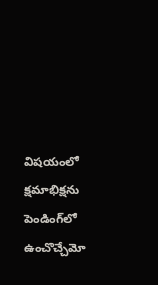విషయంలో క్షమాభిక్షను పెండింగ్‌లో ఉంచొచ్చేమో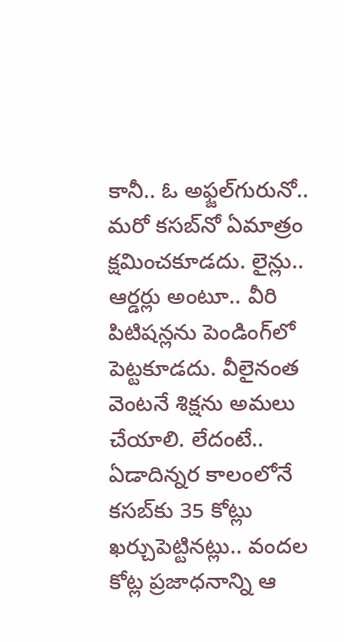కానీ.. ఓ అఫ్జల్‌గురునో.. మరో కసబ్‌నో ఏమాత్రం క్షమించకూడదు. లైన్లు.. ఆర్డర్లు అంటూ.. వీరి పిటిషన్లను పెండింగ్‌లో పెట్టకూడదు. వీలైనంత వెంటనే శిక్షను అమలు చేయాలి. లేదంటే.. ఏడాదిన్నర కాలంలోనే కసబ్‌కు 35 కోట్లు ఖర్చుపెట్టినట్లు.. వందల కోట్ల ప్రజాధనాన్ని ఆ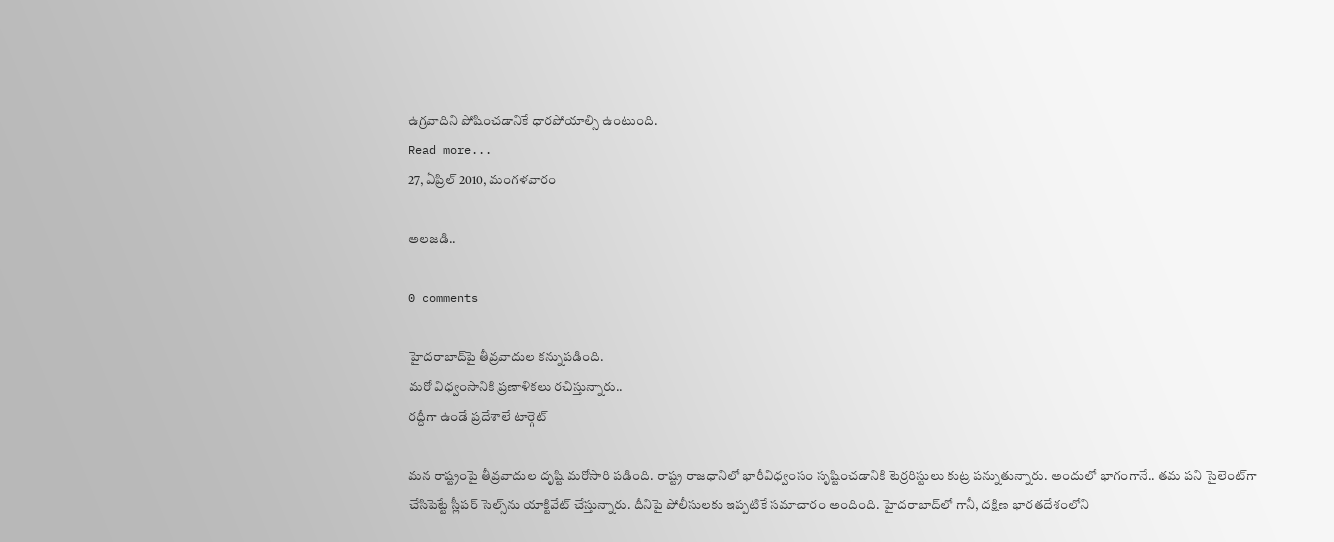ఉగ్రవాదిని పోషించడానికే ధారపోయాల్సి ఉంటుంది.
Read more...
27, ఏప్రిల్ 2010, మంగళవారం

అలజడి..

0 comments

హైదరాబాద్‌పై తీవ్రవాదుల కన్నుపడింది.
మరో విధ్వంసానికి ప్రణాళికలు రచిస్తున్నారు..
రద్దీగా ఉండే ప్రదేశాలే టార్గెట్

మన రాష్ట్రంపై తీవ్రవాదుల దృష్టి మరోసారి పడింది. రాష్ట్ర రాజధానిలో భారీవిధ్వంసం సృష్టించడానికి టెర్రరిస్టులు కుట్ర పన్నుతున్నారు. అందులో భాగంగానే.. తమ పని సైలెంట్‌గా చేసిపెట్టే స్లీపర్ సెల్స్‌ను యాక్టివేట్ చేస్తున్నారు. దీనిపై పోలీసులకు ఇప్పటికే సమాచారం అందింది. హైదరాబాద్‌లో గానీ, దక్షిణ భారతదేశంలోని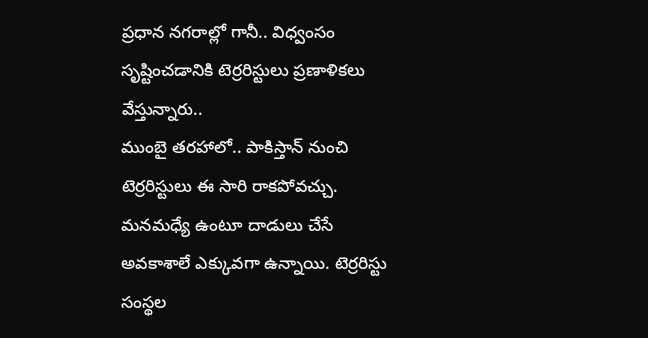ప్రధాన నగరాల్లో గానీ.. విధ్వంసం సృష్టించడానికి టెర్రరిస్టులు ప్రణాళికలు వేస్తున్నారు..
ముంబై తరహాలో.. పాకిస్తాన్ నుంచి టెర్రరిస్టులు ఈ సారి రాకపోవచ్చు. మనమధ్యే ఉంటూ దాడులు చేసే అవకాశాలే ఎక్కువగా ఉన్నాయి. టెర్రరిస్టు సంస్థల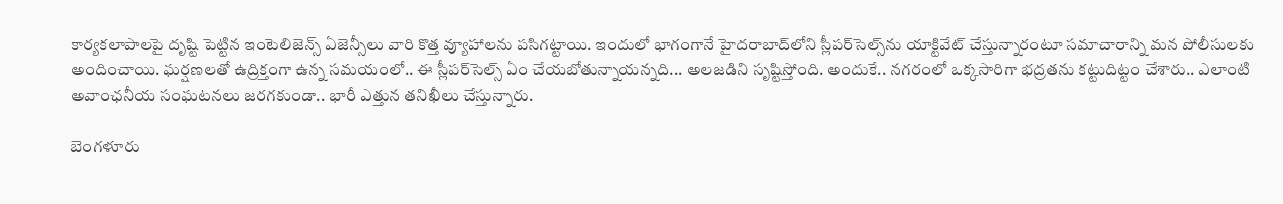కార్యకలాపాలపై దృష్టి పెట్టిన ఇంటెలిజెన్స్ ఏజెన్సీలు వారి కొత్త వ్యూహాలను పసిగట్టాయి. ఇందులో భాగంగానే హైదరాబాద్‌లోని స్లీపర్‌సెల్స్‌ను యాక్టివేట్ చేస్తున్నారంటూ సమాచారాన్ని మన పోలీసులకు అందించాయి. ఘర్షణలతో ఉద్రిక్తంగా ఉన్న సమయంలో.. ఈ స్లీపర్‌సెల్స్ ఏం చేయబోతున్నాయన్నది... అలజడిని సృష్టిస్తోంది. అందుకే.. నగరంలో ఒక్కసారిగా భద్రతను కట్టుదిట్టం చేశారు.. ఎలాంటి అవాంఛనీయ సంఘటనలు జరగకుండా.. భారీ ఎత్తున తనిఖీలు చేస్తున్నారు.

బెంగళూరు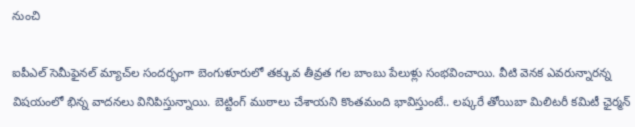నుంచి

ఐపీఎల్ సెమీఫైనల్ మ్యాచ్‌ల సందర్భంగా బెంగుళూరులో తక్కువ తీవ్రత గల బాంబు పేలుళ్లు సంభవించాయి. వీటి వెనక ఎవరున్నారన్న విషయంలో భిన్న వాదనలు వినిపిస్తున్నాయి. బెట్టింగ్ ముఠాలు చేశాయని కొంతమంది భావిస్తుంటే.. లష్కరే తోయిబా మిలిటరీ కమిటీ ఛైర్మన్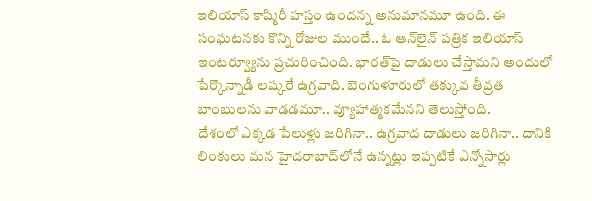ఇలియాస్ కాష్మిరీ హస్తం ఉందన్న అనుమానమూ ఉంది. ఈ సంఘటనకు కొన్ని రోజుల ముందే.. ఓ ఆన్‌లైన్ పత్రిక ఇలియాస్ ఇంటర్వ్యూను ప్రచురించింది. భారత్‌పై దాడులు చేస్తామని అందులో పేర్కొన్నాడీ లష్కరే ఉగ్రవాది. బెంగుళూరులో తక్కువ తీవ్రత బాంబులను వాడడమూ.. వ్యూహాత్మకమేనని తెలుస్తోంది.
దేశంలో ఎక్కడ పేలుళ్లు జరిగినా.. ఉగ్రవాద దాడులు జరిగినా.. దానికి లింకులు మన హైదరాబాద్‌లోనే ఉన్నట్లు ఇప్పటికే ఎన్నోసార్లు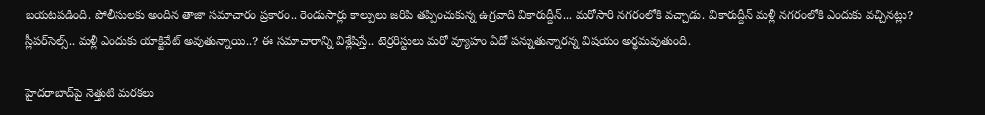బయటపడింది. పోలీసులకు అందిన తాజా సమాచారం ప్రకారం.. రెండుసార్లు కాల్పులు జరిపి తప్పించుకున్న ఉగ్రవాది వికారుద్దీన్... మరోసారి నగరంలోకి వచ్చాడు. వికారుద్దీన్ మళ్లీ నగరంలోకి ఎందుకు వచ్చినట్లు? స్లీపర్‌సెల్స్.. మళ్లీ ఎందుకు యాక్టివేట్ అవుతున్నాయి..? ఈ సమాచారాన్ని విశ్లేషిస్తే.. టెర్రరిస్టులు మరో వ్యూహం ఏదో పన్నుతున్నారన్న విషయం అర్థమవుతుంది.

హైదరాబాద్‌పై నెత్తుటి మరకలు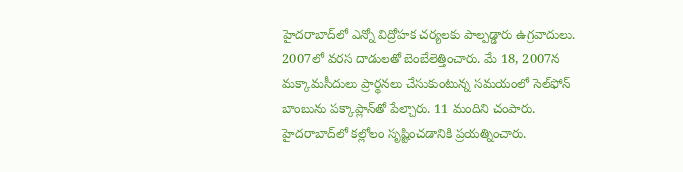హైదరాబాద్‌లో ఎన్నో విద్రోహక చర్యలకు పాల్పడ్డారు ఉగ్రవాదులు. 2007లో వరస దాడులతో బెంబేలెత్తించారు. మే 18, 2007న మక్కామసీదులు ప్రార్థనలు చేసుకుంటున్న సమయంలో సెల్‌ఫోన్ బాంబును పక్కాప్లాన్‌తో పేల్చారు. 11 మందిని చంపారు. హైదరాబాద్‌లో కల్లోలం సృష్టించడానికి ప్రయత్నించారు.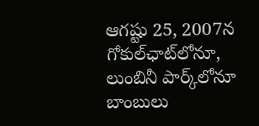ఆగష్టు 25, 2007న గోకుల్‌ఛాట్‌లోనూ, లుంబినీ పార్క్‌లోనూ బాంబులు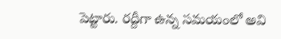పెట్టారు. రద్దీగా ఉన్న సమయంలో అవి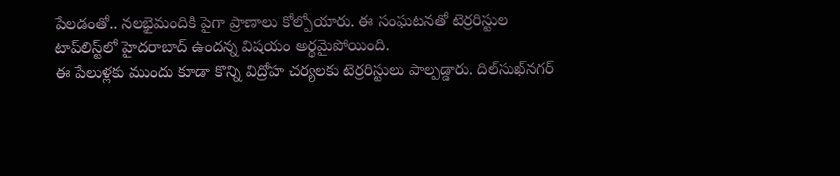పేలడంతో.. నలభైమందికి పైగా ప్రాణాలు కోల్పోయారు. ఈ సంఘటనతో టెర్రరిస్టుల టాప్‌లిస్ట్‌లో హైదరాబాద్ ఉందన్న విషయం అర్థమైపోయింది.
ఈ పేలుళ్లకు ముందు కూడా కొన్ని విద్రోహ చర్యలకు టెర్రరిస్టులు పాల్పడ్డారు. దిల్‌సుఖ్‌నగర్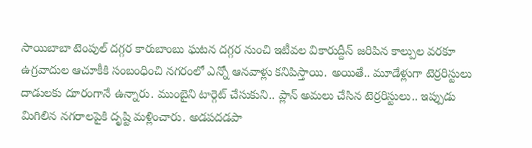సాయిబాబా టెంపుల్ దగ్గర కారుబాంబు ఘటన దగ్గర నుంచి ఇటీవల వికారుద్దీన్ జరిపిన కాల్పుల వరకూ ఉగ్రవాదుల ఆచూకీకి సంబంధించి నగరంలో ఎన్నో ఆనవాళ్లు కనిపిస్తాయి. అయితే.. మూడేళ్లుగా టెర్రరిస్టులు దాడులకు దూరంగానే ఉన్నారు. ముంబైని టార్గెట్ చేసుకుని.. ప్లాన్ అమలు చేసిన టెర్రరిస్టులు.. ఇప్పుడు మిగిలిన నగరాలపైకి దృష్టి మళ్లించారు. అడపదడపా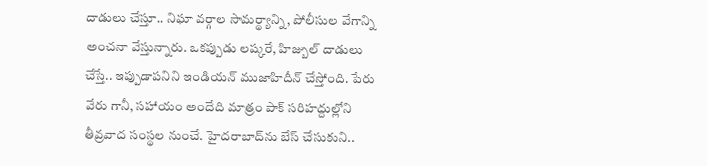దాడులు చేస్తూ.. నిఘా వర్గాల సామర్థ్యాన్ని, పోలీసుల వేగాన్ని అంచనా వేస్తున్నారు. ఒకప్పుడు లష్కరే, హిజ్బుల్ దాడులు చేస్తే.. ఇప్పుడాపనిని ఇండియన్ ముజాహిదీన్ చేస్తోంది. పేరు వేరు గానీ, సహాయం అందేది మాత్రం పాక్ సరిహద్దుల్లోని తీవ్రవాద సంస్థల నుంచే. హైదరాబాద్‌ను బేస్ చేసుకుని..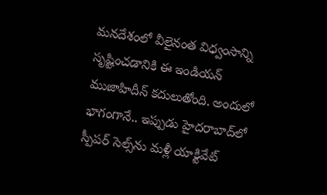మనదేశంలో వీలైనంత విధ్వంసాన్ని సృష్టించడానికి ఈ ఇండియన్ ముజాహిదీన్ కదులుతోంది. అందులో భాగంగానే.. ఇప్పుడు హైదరాబాద్‌లో స్పీపర్ సెల్స్‌ను మళ్లీ యాక్టివేట్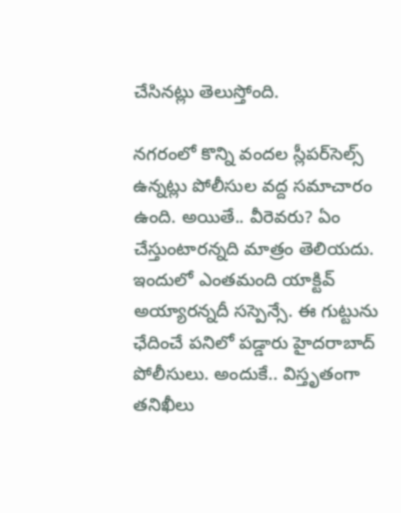చేసినట్లు తెలుస్తోంది.

నగరంలో కొన్ని వందల స్లీపర్‌సెల్స్ ఉన్నట్లు పోలీసుల వద్ద సమాచారం ఉంది. అయితే.. వీరెవరు? ఏం చేస్తుంటారన్నది మాత్రం తెలియదు. ఇందులో ఎంతమంది యాక్టివ్ అయ్యారన్నదీ సస్పెన్సే. ఈ గుట్టును ఛేదించే పనిలో పడ్డారు హైదరాబాద్ పోలీసులు. అందుకే.. విస్తృతంగా తనిఖీలు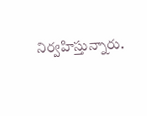నిర్వహిస్తున్నారు.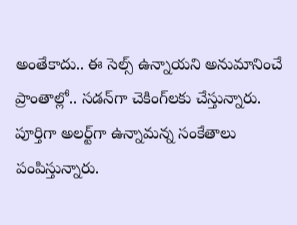అంతేకాదు.. ఈ సెల్స్ ఉన్నాయని అనుమానించే ప్రాంతాల్లో.. సడన్‌గా చెకింగ్‌లకు చేస్తున్నారు. పూర్తిగా అలర్ట్‌గా ఉన్నామన్న సంకేతాలు పంపిస్తున్నారు.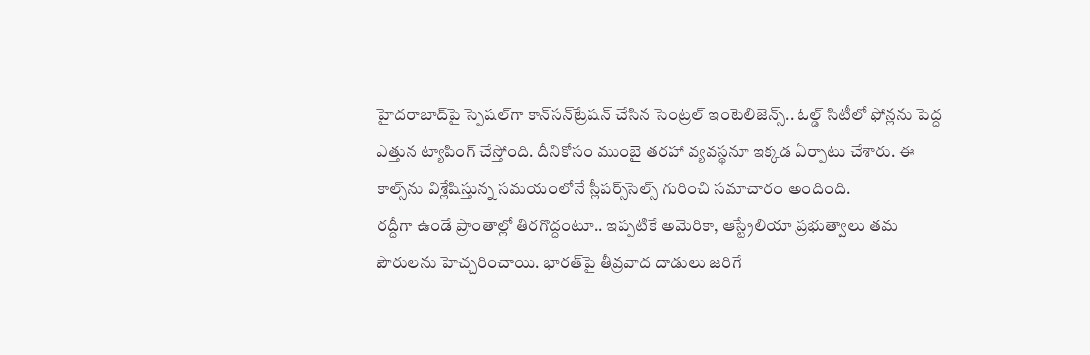హైదరాబాద్‌పై స్పెషల్‌గా కాన్‌సన్‌ట్రేషన్ చేసిన సెంట్రల్ ఇంటెలిజెన్స్.. ఓల్డ్ సిటీలో ఫోన్లను పెద్ద ఎత్తున ట్యాపింగ్ చేస్తోంది. దీనికోసం ముంబై తరహా వ్యవస్థనూ ఇక్కడ ఏర్పాటు చేశారు. ఈ కాల్స్‌ను విశ్లేషిస్తున్న సమయంలోనే స్లీపర్స్‌సెల్స్ గురించి సమాచారం అందింది.
రద్దీగా ఉండే ప్రాంతాల్లో తిరగొద్దంటూ.. ఇప్పటికే అమెరికా, ఆస్ట్రేలియా ప్రభుత్వాలు తమ పౌరులను హెచ్చరించాయి. భారత్‌పై తీవ్రవాద దాడులు జరిగే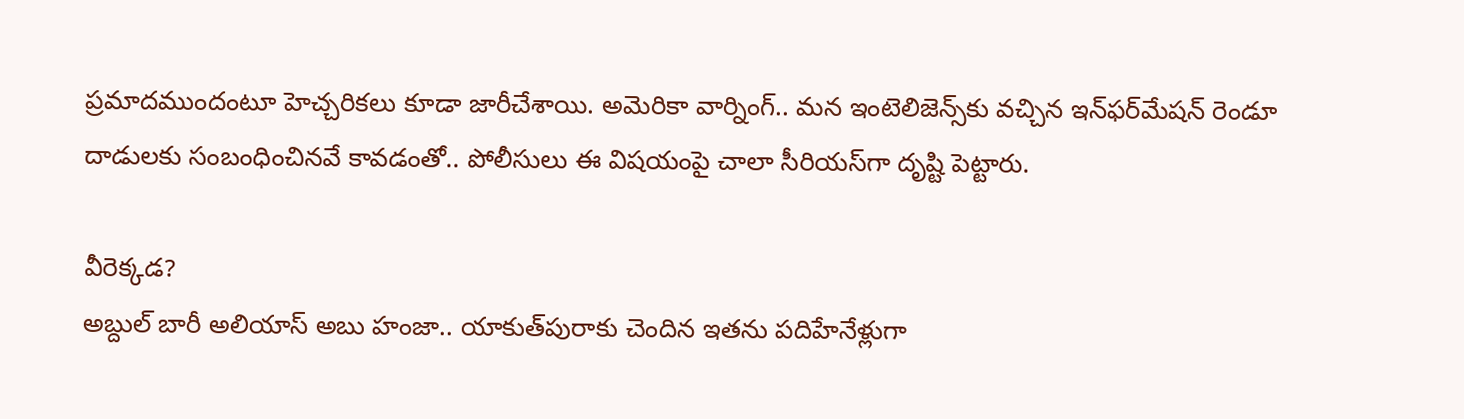ప్రమాదముందంటూ హెచ్చరికలు కూడా జారీచేశాయి. అమెరికా వార్నింగ్.. మన ఇంటెలిజెన్స్‌కు వచ్చిన ఇన్‌ఫర్‌మేషన్ రెండూ దాడులకు సంబంధించినవే కావడంతో.. పోలీసులు ఈ విషయంపై చాలా సీరియస్‌గా దృష్టి పెట్టారు.

వీరెక్కడ?
అబ్దుల్ బారీ అలియాస్ అబు హంజా.. యాకుత్‌పురాకు చెందిన ఇతను పదిహేనేళ్లుగా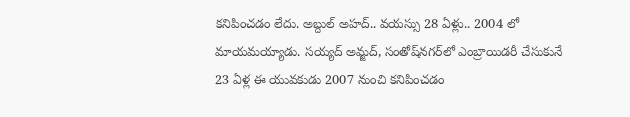కనిపించడం లేదు. అబ్దుల్ అహద్.. వయస్సు 28 ఏళ్లు.. 2004 లో మాయమయ్యాడు. సయ్యద్ అమ్జద్, సంతోష్‌నగర్‌లో ఎంబ్రాయిడరీ చేసుకునే 23 ఏళ్ల ఈ యువకుడు 2007 నుంచి కనిపించడం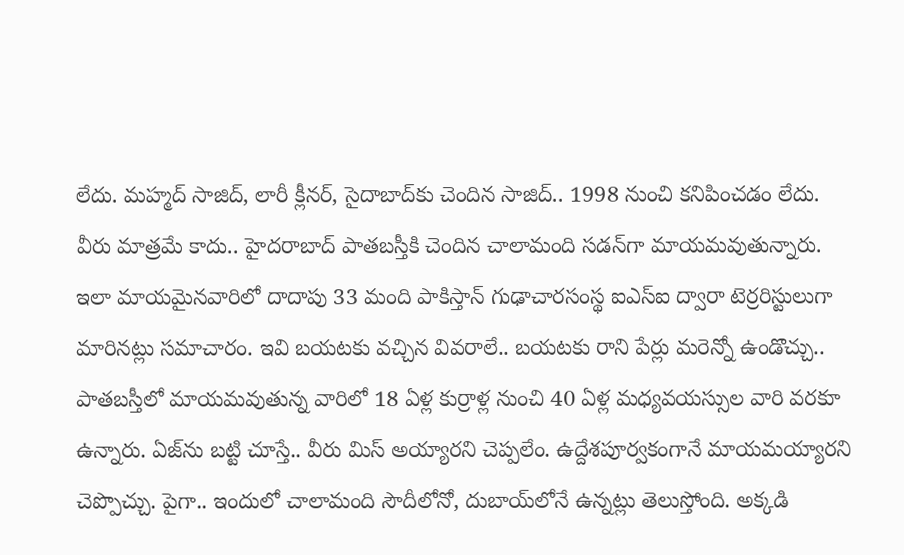లేదు. మహ్మద్ సాజిద్, లారీ క్లీనర్, సైదాబాద్‌కు చెందిన సాజిద్.. 1998 నుంచి కనిపించడం లేదు. వీరు మాత్రమే కాదు.. హైదరాబాద్ పాతబస్తీకి చెందిన చాలామంది సడన్‌గా మాయమవుతున్నారు. ఇలా మాయమైనవారిలో దాదాపు 33 మంది పాకిస్తాన్ గుఢాచారసంస్థ ఐఎస్ఐ ద్వారా టెర్రరిస్టులుగా మారినట్లు సమాచారం. ఇవి బయటకు వచ్చిన వివరాలే.. బయటకు రాని పేర్లు మరెన్నో ఉండొచ్చు..
పాతబస్తీలో మాయమవుతున్న వారిలో 18 ఏళ్ల కుర్రాళ్ల నుంచి 40 ఏళ్ల మధ్యవయస్సుల వారి వరకూ ఉన్నారు. ఏజ్‌ను బట్టి చూస్తే.. వీరు మిస్ అయ్యారని చెప్పలేం. ఉద్దేశపూర్వకంగానే మాయమయ్యారని చెప్పొచ్చు. పైగా.. ఇందులో చాలామంది సౌదీలోనో, దుబాయ్‌లోనే ఉన్నట్లు తెలుస్తోంది. అక్కడి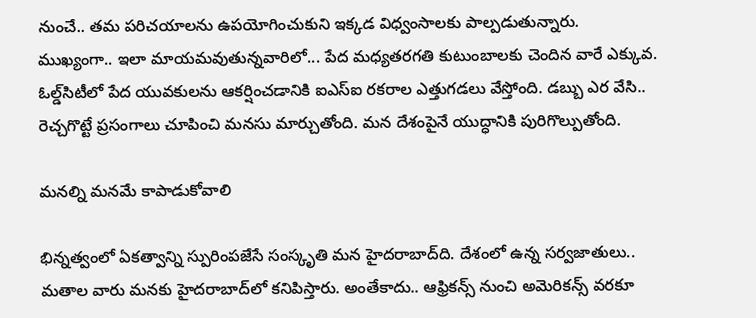నుంచే.. తమ పరిచయాలను ఉపయోగించుకుని ఇక్కడ విధ్వంసాలకు పాల్పడుతున్నారు.
ముఖ్యంగా.. ఇలా మాయమవుతున్నవారిలో... పేద మధ్యతరగతి కుటుంబాలకు చెందిన వారే ఎక్కువ. ఓల్డ్‌సిటీలో పేద యువకులను ఆకర్షించడానికి ఐఎస్‌ఐ రకరాల ఎత్తుగడలు వేస్తోంది. డబ్బు ఎర వేసి.. రెచ్చగొట్టే ప్రసంగాలు చూపించి మనసు మార్చుతోంది. మన దేశంపైనే యుద్ధానికి పురిగొల్పుతోంది.

మనల్ని మనమే కాపాడుకోవాలి

భిన్నత్వంలో ఏకత్వాన్ని స్పురింపజేసే సంస్కృతి మన హైదరాబాద్‌ది. దేశంలో ఉన్న సర్వజాతులు.. మతాల వారు మనకు హైదరాబాద్‌లో కనిపిస్తారు. అంతేకాదు.. ఆఫ్రికన్స్ నుంచి అమెరికన్స్ వరకూ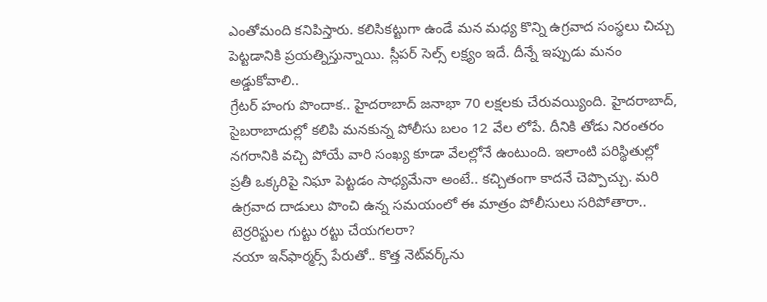ఎంతోమంది కనిపిస్తారు. కలిసికట్టుగా ఉండే మన మధ్య కొన్ని ఉగ్రవాద సంస్థలు చిచ్చు పెట్టడానికి ప్రయత్నిస్తున్నాయి. స్లీపర్ సెల్స్ లక్ష్యం ఇదే. దీన్నే ఇప్పుడు మనం అడ్డుకోవాలి..
గ్రేటర్ హంగు పొందాక.. హైదరాబాద్ జనాభా 70 లక్షలకు చేరువయ్యింది. హైదరాబాద్, సైబరాబాదుల్లో కలిపి మనకున్న పోలీసు బలం 12 వేల లోపే. దీనికి తోడు నిరంతరం నగరానికి వచ్చి పోయే వారి సంఖ్య కూడా వేలల్లోనే ఉంటుంది. ఇలాంటి పరిస్థితుల్లో ప్రతీ ఒక్కరిపై నిఘా పెట్టడం సాధ్యమేనా అంటే.. కచ్చితంగా కాదనే చెప్పొచ్చు. మరి ఉగ్రవాద దాడులు పొంచి ఉన్న సమయంలో ఈ మాత్రం పోలీసులు సరిపోతారా.. టెర్రరిస్టుల గుట్టు రట్టు చేయగలరా?
నయా ఇన్‌ఫార్మర్స్ పేరుతో.. కొత్త నెట్‌వర్క్‌ను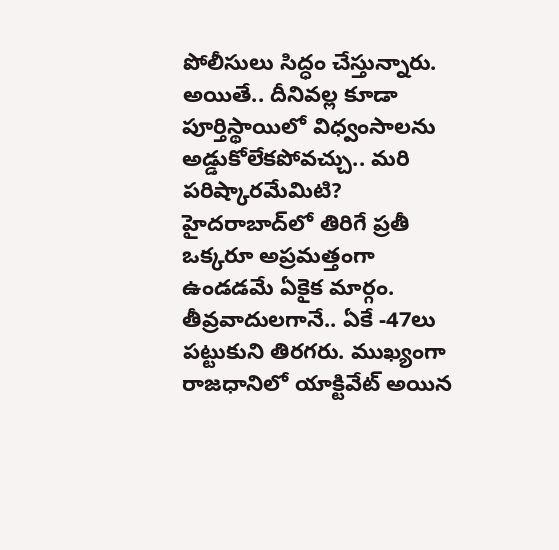పోలీసులు సిద్ధం చేస్తున్నారు. అయితే.. దీనివల్ల కూడా పూర్తిస్థాయిలో విధ్వంసాలను అడ్డుకోలేకపోవచ్చు.. మరి పరిష్కారమేమిటి?
హైదరాబాద్‌లో తిరిగే ప్రతీ ఒక్కరూ అప్రమత్తంగా ఉండడమే ఏకైక మార్గం. తీవ్రవాదులగానే.. ఏకే -47లు పట్టుకుని తిరగరు. ముఖ్యంగా రాజధానిలో యాక్టివేట్ అయిన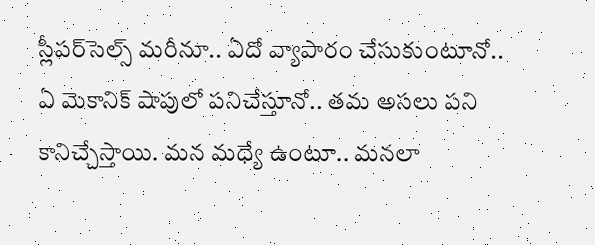స్లీపర్‌సెల్స్ మరీనూ.. ఏదో వ్యాపారం చేసుకుంటూనో.. ఏ మెకానిక్ షాపులో పనిచేస్తూనో.. తమ అసలు పని కానిచ్చేస్తాయి. మన మధ్యే ఉంటూ.. మనలా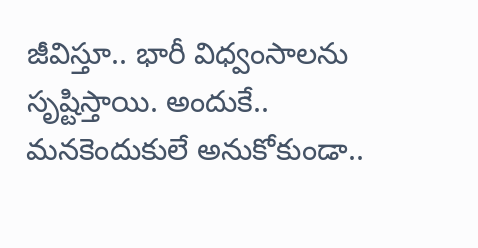జీవిస్తూ.. భారీ విధ్వంసాలను సృష్టిస్తాయి. అందుకే.. మనకెందుకులే అనుకోకుండా..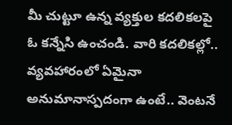మీ చుట్టూ ఉన్న వ్యక్తుల కదలికలపై ఓ కన్నేసి ఉంచండి. వారి కదలికల్లో.. వ్యవహారంలో ఏమైనా అనుమానాస్పదంగా ఉంటే.. వెంటనే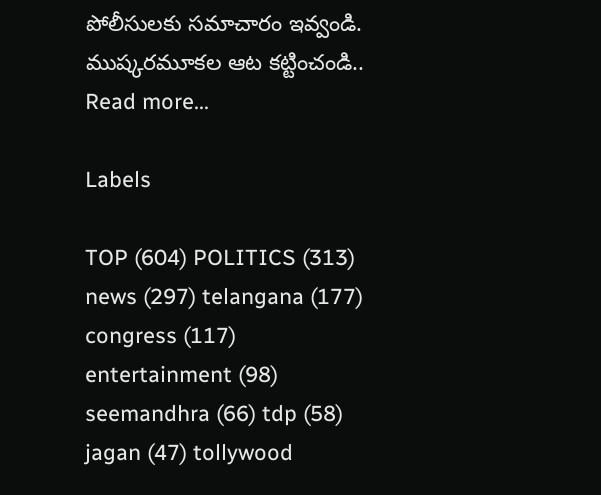పోలీసులకు సమాచారం ఇవ్వండి. ముష్కరమూకల ఆట కట్టించండి..
Read more...

Labels

TOP (604) POLITICS (313) news (297) telangana (177) congress (117) entertainment (98) seemandhra (66) tdp (58) jagan (47) tollywood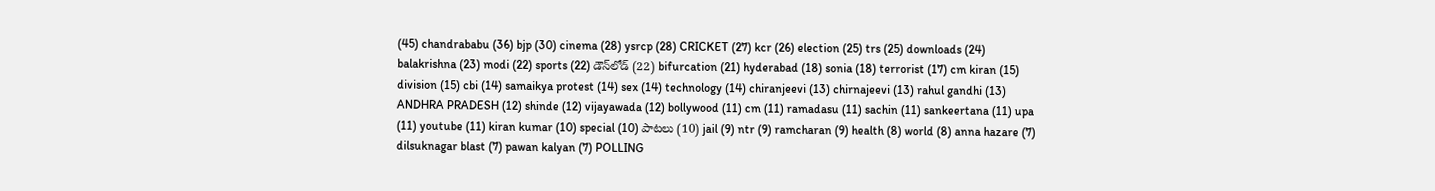(45) chandrababu (36) bjp (30) cinema (28) ysrcp (28) CRICKET (27) kcr (26) election (25) trs (25) downloads (24) balakrishna (23) modi (22) sports (22) డౌన్‌లోడ్‌ (22) bifurcation (21) hyderabad (18) sonia (18) terrorist (17) cm kiran (15) division (15) cbi (14) samaikya protest (14) sex (14) technology (14) chiranjeevi (13) chirnajeevi (13) rahul gandhi (13) ANDHRA PRADESH (12) shinde (12) vijayawada (12) bollywood (11) cm (11) ramadasu (11) sachin (11) sankeertana (11) upa (11) youtube (11) kiran kumar (10) special (10) పాటలు (10) jail (9) ntr (9) ramcharan (9) health (8) world (8) anna hazare (7) dilsuknagar blast (7) pawan kalyan (7) POLLING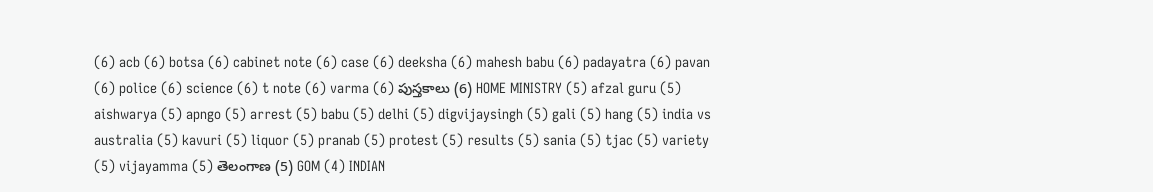(6) acb (6) botsa (6) cabinet note (6) case (6) deeksha (6) mahesh babu (6) padayatra (6) pavan (6) police (6) science (6) t note (6) varma (6) పుస్తకాలు (6) HOME MINISTRY (5) afzal guru (5) aishwarya (5) apngo (5) arrest (5) babu (5) delhi (5) digvijaysingh (5) gali (5) hang (5) india vs australia (5) kavuri (5) liquor (5) pranab (5) protest (5) results (5) sania (5) tjac (5) variety (5) vijayamma (5) తెలంగాణ (5) GOM (4) INDIAN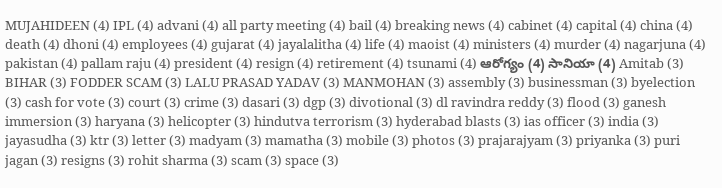MUJAHIDEEN (4) IPL (4) advani (4) all party meeting (4) bail (4) breaking news (4) cabinet (4) capital (4) china (4) death (4) dhoni (4) employees (4) gujarat (4) jayalalitha (4) life (4) maoist (4) ministers (4) murder (4) nagarjuna (4) pakistan (4) pallam raju (4) president (4) resign (4) retirement (4) tsunami (4) ఆరోగ్యం (4) సానియా (4) Amitab (3) BIHAR (3) FODDER SCAM (3) LALU PRASAD YADAV (3) MANMOHAN (3) assembly (3) businessman (3) byelection (3) cash for vote (3) court (3) crime (3) dasari (3) dgp (3) divotional (3) dl ravindra reddy (3) flood (3) ganesh immersion (3) haryana (3) helicopter (3) hindutva terrorism (3) hyderabad blasts (3) ias officer (3) india (3) jayasudha (3) ktr (3) letter (3) madyam (3) mamatha (3) mobile (3) photos (3) prajarajyam (3) priyanka (3) puri jagan (3) resigns (3) rohit sharma (3) scam (3) space (3)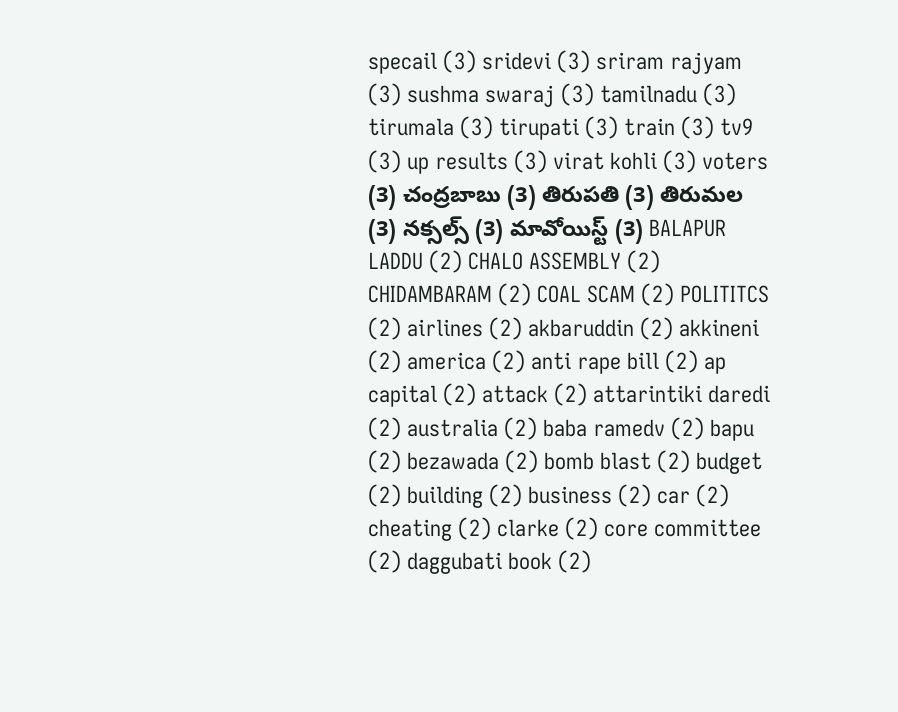specail (3) sridevi (3) sriram rajyam (3) sushma swaraj (3) tamilnadu (3) tirumala (3) tirupati (3) train (3) tv9 (3) up results (3) virat kohli (3) voters (3) చంద్రబాబు (3) తిరుపతి (3) తిరుమల (3) నక్సల్స్‌ (3) మావోయిస్ట్‌ (3) BALAPUR LADDU (2) CHALO ASSEMBLY (2) CHIDAMBARAM (2) COAL SCAM (2) POLITITCS (2) airlines (2) akbaruddin (2) akkineni (2) america (2) anti rape bill (2) ap capital (2) attack (2) attarintiki daredi (2) australia (2) baba ramedv (2) bapu (2) bezawada (2) bomb blast (2) budget (2) building (2) business (2) car (2) cheating (2) clarke (2) core committee (2) daggubati book (2)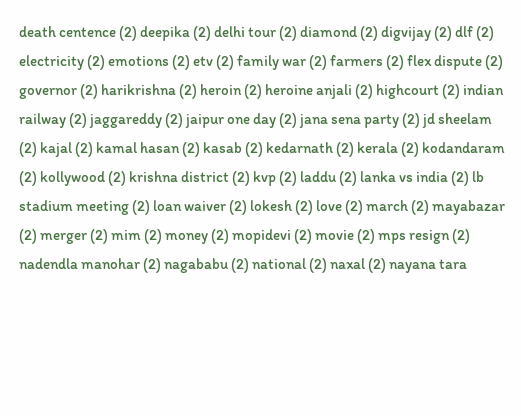death centence (2) deepika (2) delhi tour (2) diamond (2) digvijay (2) dlf (2) electricity (2) emotions (2) etv (2) family war (2) farmers (2) flex dispute (2) governor (2) harikrishna (2) heroin (2) heroine anjali (2) highcourt (2) indian railway (2) jaggareddy (2) jaipur one day (2) jana sena party (2) jd sheelam (2) kajal (2) kamal hasan (2) kasab (2) kedarnath (2) kerala (2) kodandaram (2) kollywood (2) krishna district (2) kvp (2) laddu (2) lanka vs india (2) lb stadium meeting (2) loan waiver (2) lokesh (2) love (2) march (2) mayabazar (2) merger (2) mim (2) money (2) mopidevi (2) movie (2) mps resign (2) nadendla manohar (2) nagababu (2) national (2) naxal (2) nayana tara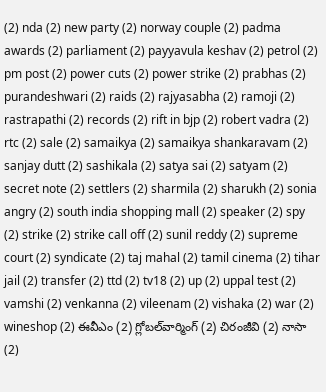(2) nda (2) new party (2) norway couple (2) padma awards (2) parliament (2) payyavula keshav (2) petrol (2) pm post (2) power cuts (2) power strike (2) prabhas (2) purandeshwari (2) raids (2) rajyasabha (2) ramoji (2) rastrapathi (2) records (2) rift in bjp (2) robert vadra (2) rtc (2) sale (2) samaikya (2) samaikya shankaravam (2) sanjay dutt (2) sashikala (2) satya sai (2) satyam (2) secret note (2) settlers (2) sharmila (2) sharukh (2) sonia angry (2) south india shopping mall (2) speaker (2) spy (2) strike (2) strike call off (2) sunil reddy (2) supreme court (2) syndicate (2) taj mahal (2) tamil cinema (2) tihar jail (2) transfer (2) ttd (2) tv18 (2) up (2) uppal test (2) vamshi (2) venkanna (2) vileenam (2) vishaka (2) war (2) wineshop (2) ఈవీఎం (2) గ్లోబల్‌వార్మింగ్ (2) చిరంజీవి (2) నాసా (2)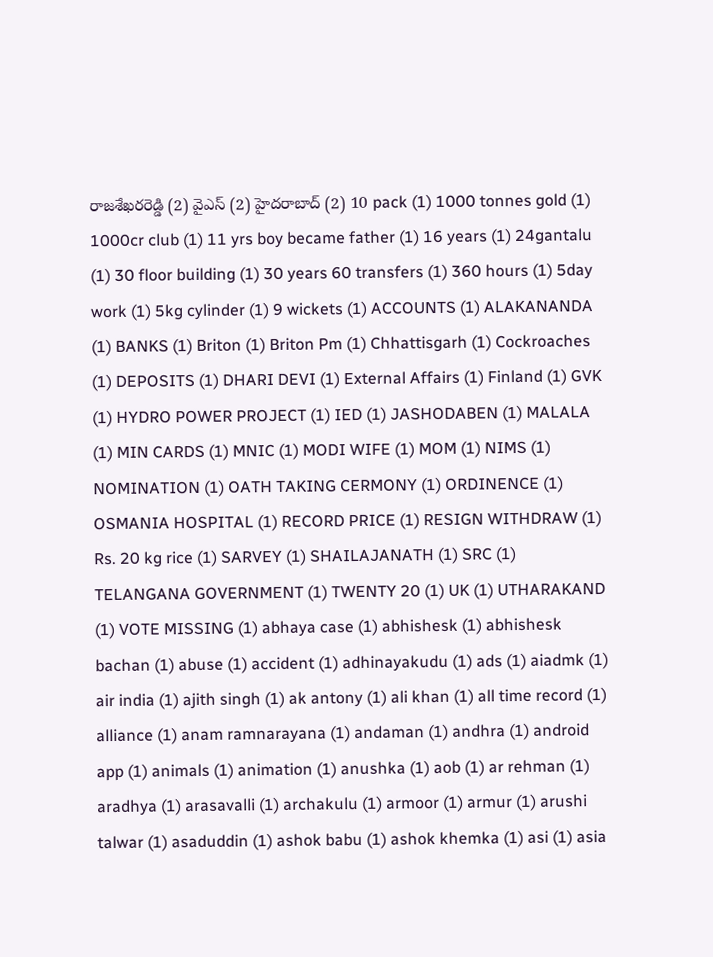రాజశేఖరరెడ్డి (2) వైఎస్‌ (2) హైదరాబాద్ (2) 10 pack (1) 1000 tonnes gold (1) 1000cr club (1) 11 yrs boy became father (1) 16 years (1) 24gantalu (1) 30 floor building (1) 30 years 60 transfers (1) 360 hours (1) 5day work (1) 5kg cylinder (1) 9 wickets (1) ACCOUNTS (1) ALAKANANDA (1) BANKS (1) Briton (1) Briton Pm (1) Chhattisgarh (1) Cockroaches (1) DEPOSITS (1) DHARI DEVI (1) External Affairs (1) Finland (1) GVK (1) HYDRO POWER PROJECT (1) IED (1) JASHODABEN (1) MALALA (1) MIN CARDS (1) MNIC (1) MODI WIFE (1) MOM (1) NIMS (1) NOMINATION (1) OATH TAKING CERMONY (1) ORDINENCE (1) OSMANIA HOSPITAL (1) RECORD PRICE (1) RESIGN WITHDRAW (1) Rs. 20 kg rice (1) SARVEY (1) SHAILAJANATH (1) SRC (1) TELANGANA GOVERNMENT (1) TWENTY 20 (1) UK (1) UTHARAKAND (1) VOTE MISSING (1) abhaya case (1) abhishesk (1) abhishesk bachan (1) abuse (1) accident (1) adhinayakudu (1) ads (1) aiadmk (1) air india (1) ajith singh (1) ak antony (1) ali khan (1) all time record (1) alliance (1) anam ramnarayana (1) andaman (1) andhra (1) android app (1) animals (1) animation (1) anushka (1) aob (1) ar rehman (1) aradhya (1) arasavalli (1) archakulu (1) armoor (1) armur (1) arushi talwar (1) asaduddin (1) ashok babu (1) ashok khemka (1) asi (1) asia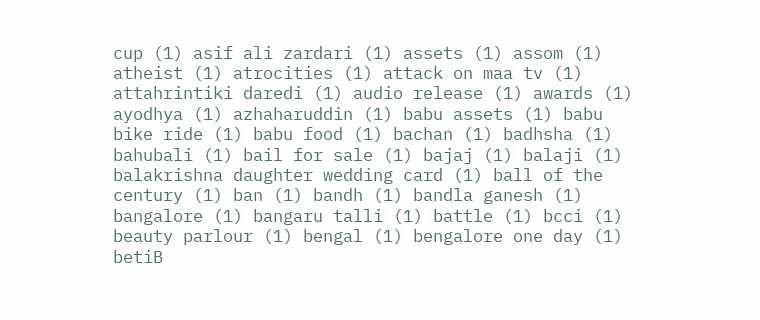cup (1) asif ali zardari (1) assets (1) assom (1) atheist (1) atrocities (1) attack on maa tv (1) attahrintiki daredi (1) audio release (1) awards (1) ayodhya (1) azhaharuddin (1) babu assets (1) babu bike ride (1) babu food (1) bachan (1) badhsha (1) bahubali (1) bail for sale (1) bajaj (1) balaji (1) balakrishna daughter wedding card (1) ball of the century (1) ban (1) bandh (1) bandla ganesh (1) bangalore (1) bangaru talli (1) battle (1) bcci (1) beauty parlour (1) bengal (1) bengalore one day (1) betiB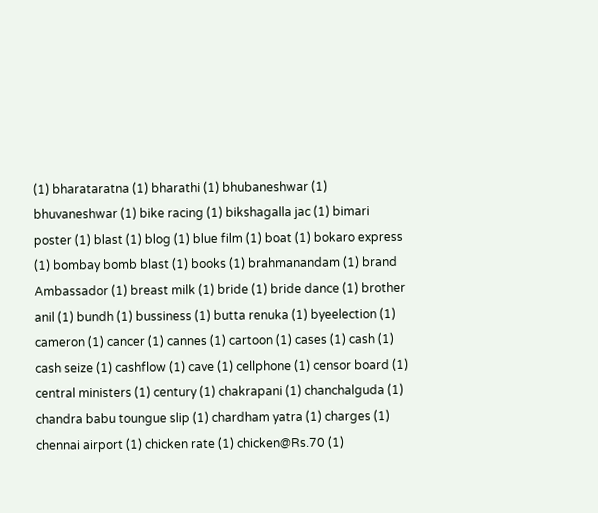(1) bharataratna (1) bharathi (1) bhubaneshwar (1) bhuvaneshwar (1) bike racing (1) bikshagalla jac (1) bimari poster (1) blast (1) blog (1) blue film (1) boat (1) bokaro express (1) bombay bomb blast (1) books (1) brahmanandam (1) brand Ambassador (1) breast milk (1) bride (1) bride dance (1) brother anil (1) bundh (1) bussiness (1) butta renuka (1) byeelection (1) cameron (1) cancer (1) cannes (1) cartoon (1) cases (1) cash (1) cash seize (1) cashflow (1) cave (1) cellphone (1) censor board (1) central ministers (1) century (1) chakrapani (1) chanchalguda (1) chandra babu toungue slip (1) chardham yatra (1) charges (1) chennai airport (1) chicken rate (1) chicken@Rs.70 (1)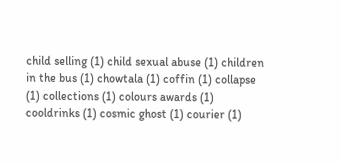child selling (1) child sexual abuse (1) children in the bus (1) chowtala (1) coffin (1) collapse (1) collections (1) colours awards (1) cooldrinks (1) cosmic ghost (1) courier (1)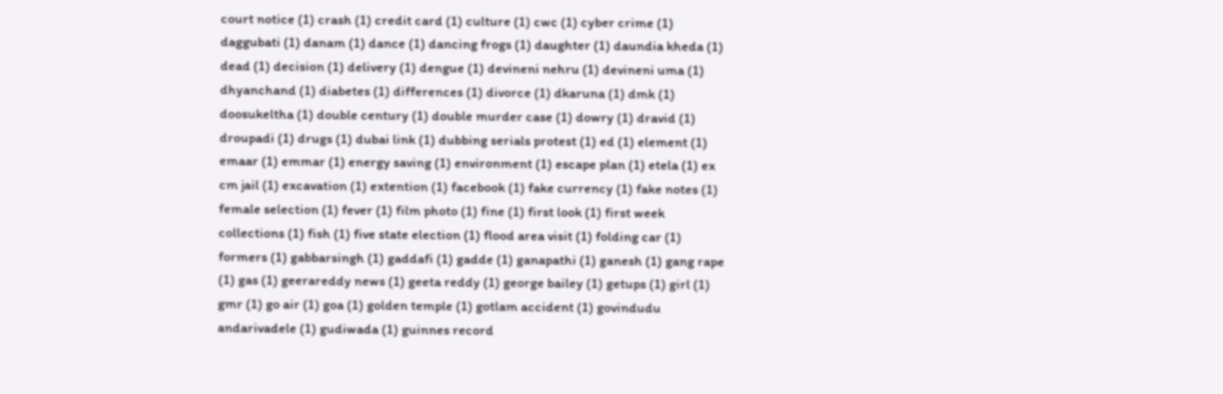court notice (1) crash (1) credit card (1) culture (1) cwc (1) cyber crime (1) daggubati (1) danam (1) dance (1) dancing frogs (1) daughter (1) daundia kheda (1) dead (1) decision (1) delivery (1) dengue (1) devineni nehru (1) devineni uma (1) dhyanchand (1) diabetes (1) differences (1) divorce (1) dkaruna (1) dmk (1) doosukeltha (1) double century (1) double murder case (1) dowry (1) dravid (1) droupadi (1) drugs (1) dubai link (1) dubbing serials protest (1) ed (1) element (1) emaar (1) emmar (1) energy saving (1) environment (1) escape plan (1) etela (1) ex cm jail (1) excavation (1) extention (1) facebook (1) fake currency (1) fake notes (1) female selection (1) fever (1) film photo (1) fine (1) first look (1) first week collections (1) fish (1) five state election (1) flood area visit (1) folding car (1) formers (1) gabbarsingh (1) gaddafi (1) gadde (1) ganapathi (1) ganesh (1) gang rape (1) gas (1) geerareddy news (1) geeta reddy (1) george bailey (1) getups (1) girl (1) gmr (1) go air (1) goa (1) golden temple (1) gotlam accident (1) govindudu andarivadele (1) gudiwada (1) guinnes record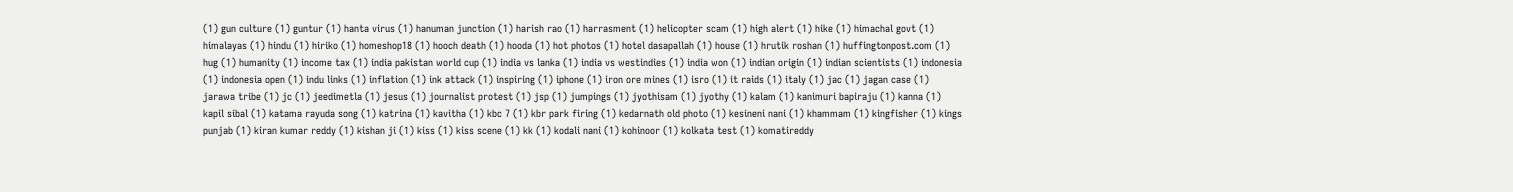(1) gun culture (1) guntur (1) hanta virus (1) hanuman junction (1) harish rao (1) harrasment (1) helicopter scam (1) high alert (1) hike (1) himachal govt (1) himalayas (1) hindu (1) hiriko (1) homeshop18 (1) hooch death (1) hooda (1) hot photos (1) hotel dasapallah (1) house (1) hrutik roshan (1) huffingtonpost.com (1) hug (1) humanity (1) income tax (1) india pakistan world cup (1) india vs lanka (1) india vs westindies (1) india won (1) indian origin (1) indian scientists (1) indonesia (1) indonesia open (1) indu links (1) inflation (1) ink attack (1) inspiring (1) iphone (1) iron ore mines (1) isro (1) it raids (1) italy (1) jac (1) jagan case (1) jarawa tribe (1) jc (1) jeedimetla (1) jesus (1) journalist protest (1) jsp (1) jumpings (1) jyothisam (1) jyothy (1) kalam (1) kanimuri bapiraju (1) kanna (1) kapil sibal (1) katama rayuda song (1) katrina (1) kavitha (1) kbc 7 (1) kbr park firing (1) kedarnath old photo (1) kesineni nani (1) khammam (1) kingfisher (1) kings punjab (1) kiran kumar reddy (1) kishan ji (1) kiss (1) kiss scene (1) kk (1) kodali nani (1) kohinoor (1) kolkata test (1) komatireddy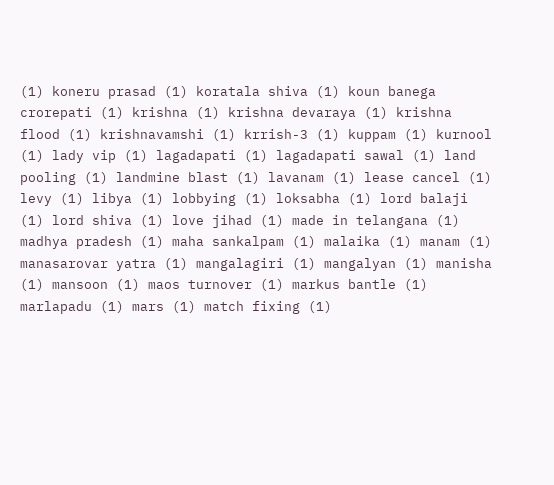(1) koneru prasad (1) koratala shiva (1) koun banega crorepati (1) krishna (1) krishna devaraya (1) krishna flood (1) krishnavamshi (1) krrish-3 (1) kuppam (1) kurnool (1) lady vip (1) lagadapati (1) lagadapati sawal (1) land pooling (1) landmine blast (1) lavanam (1) lease cancel (1) levy (1) libya (1) lobbying (1) loksabha (1) lord balaji (1) lord shiva (1) love jihad (1) made in telangana (1) madhya pradesh (1) maha sankalpam (1) malaika (1) manam (1) manasarovar yatra (1) mangalagiri (1) mangalyan (1) manisha (1) mansoon (1) maos turnover (1) markus bantle (1) marlapadu (1) mars (1) match fixing (1)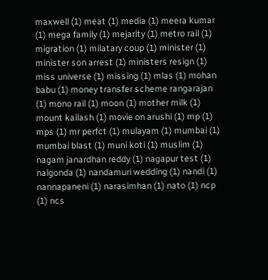maxwell (1) meat (1) media (1) meera kumar (1) mega family (1) mejarity (1) metro rail (1) migration (1) milatary coup (1) minister (1) minister son arrest (1) ministers resign (1) miss universe (1) missing (1) mlas (1) mohan babu (1) money transfer scheme rangarajan (1) mono rail (1) moon (1) mother milk (1) mount kailash (1) movie on arushi (1) mp (1) mps (1) mr perfct (1) mulayam (1) mumbai (1) mumbai blast (1) muni koti (1) muslim (1) nagam janardhan reddy (1) nagapur test (1) nalgonda (1) nandamuri wedding (1) nandi (1) nannapaneni (1) narasimhan (1) nato (1) ncp (1) ncs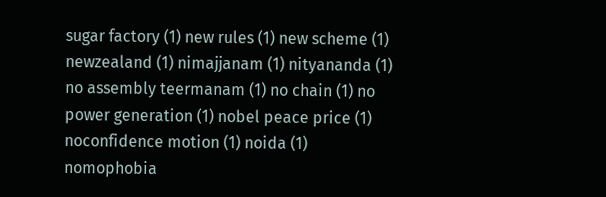sugar factory (1) new rules (1) new scheme (1) newzealand (1) nimajjanam (1) nityananda (1) no assembly teermanam (1) no chain (1) no power generation (1) nobel peace price (1) noconfidence motion (1) noida (1) nomophobia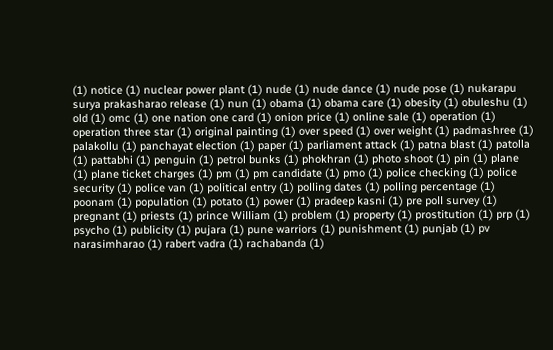(1) notice (1) nuclear power plant (1) nude (1) nude dance (1) nude pose (1) nukarapu surya prakasharao release (1) nun (1) obama (1) obama care (1) obesity (1) obuleshu (1) old (1) omc (1) one nation one card (1) onion price (1) online sale (1) operation (1) operation three star (1) original painting (1) over speed (1) over weight (1) padmashree (1) palakollu (1) panchayat election (1) paper (1) parliament attack (1) patna blast (1) patolla (1) pattabhi (1) penguin (1) petrol bunks (1) phokhran (1) photo shoot (1) pin (1) plane (1) plane ticket charges (1) pm (1) pm candidate (1) pmo (1) police checking (1) police security (1) police van (1) political entry (1) polling dates (1) polling percentage (1) poonam (1) population (1) potato (1) power (1) pradeep kasni (1) pre poll survey (1) pregnant (1) priests (1) prince William (1) problem (1) property (1) prostitution (1) prp (1) psycho (1) publicity (1) pujara (1) pune warriors (1) punishment (1) punjab (1) pv narasimharao (1) rabert vadra (1) rachabanda (1)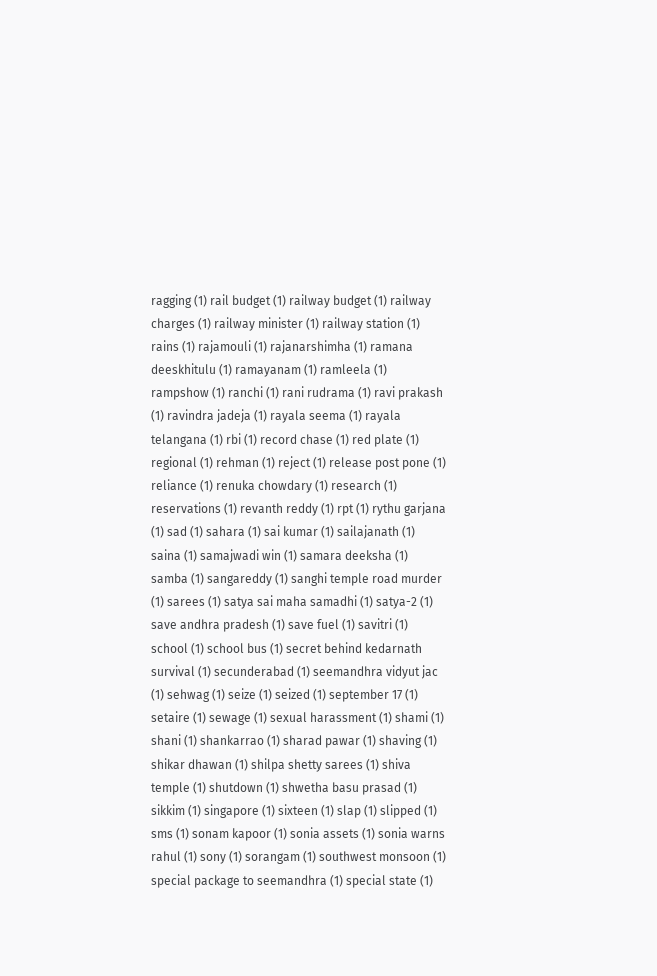ragging (1) rail budget (1) railway budget (1) railway charges (1) railway minister (1) railway station (1) rains (1) rajamouli (1) rajanarshimha (1) ramana deeskhitulu (1) ramayanam (1) ramleela (1) rampshow (1) ranchi (1) rani rudrama (1) ravi prakash (1) ravindra jadeja (1) rayala seema (1) rayala telangana (1) rbi (1) record chase (1) red plate (1) regional (1) rehman (1) reject (1) release post pone (1) reliance (1) renuka chowdary (1) research (1) reservations (1) revanth reddy (1) rpt (1) rythu garjana (1) sad (1) sahara (1) sai kumar (1) sailajanath (1) saina (1) samajwadi win (1) samara deeksha (1) samba (1) sangareddy (1) sanghi temple road murder (1) sarees (1) satya sai maha samadhi (1) satya-2 (1) save andhra pradesh (1) save fuel (1) savitri (1) school (1) school bus (1) secret behind kedarnath survival (1) secunderabad (1) seemandhra vidyut jac (1) sehwag (1) seize (1) seized (1) september 17 (1) setaire (1) sewage (1) sexual harassment (1) shami (1) shani (1) shankarrao (1) sharad pawar (1) shaving (1) shikar dhawan (1) shilpa shetty sarees (1) shiva temple (1) shutdown (1) shwetha basu prasad (1) sikkim (1) singapore (1) sixteen (1) slap (1) slipped (1) sms (1) sonam kapoor (1) sonia assets (1) sonia warns rahul (1) sony (1) sorangam (1) southwest monsoon (1) special package to seemandhra (1) special state (1)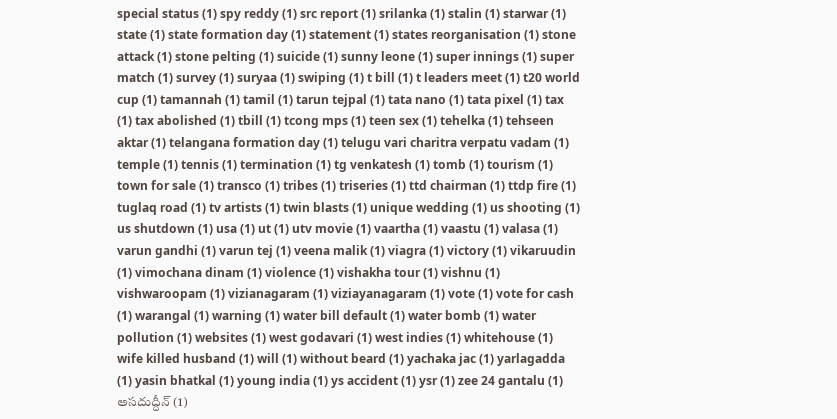special status (1) spy reddy (1) src report (1) srilanka (1) stalin (1) starwar (1) state (1) state formation day (1) statement (1) states reorganisation (1) stone attack (1) stone pelting (1) suicide (1) sunny leone (1) super innings (1) super match (1) survey (1) suryaa (1) swiping (1) t bill (1) t leaders meet (1) t20 world cup (1) tamannah (1) tamil (1) tarun tejpal (1) tata nano (1) tata pixel (1) tax (1) tax abolished (1) tbill (1) tcong mps (1) teen sex (1) tehelka (1) tehseen aktar (1) telangana formation day (1) telugu vari charitra verpatu vadam (1) temple (1) tennis (1) termination (1) tg venkatesh (1) tomb (1) tourism (1) town for sale (1) transco (1) tribes (1) triseries (1) ttd chairman (1) ttdp fire (1) tuglaq road (1) tv artists (1) twin blasts (1) unique wedding (1) us shooting (1) us shutdown (1) usa (1) ut (1) utv movie (1) vaartha (1) vaastu (1) valasa (1) varun gandhi (1) varun tej (1) veena malik (1) viagra (1) victory (1) vikaruudin (1) vimochana dinam (1) violence (1) vishakha tour (1) vishnu (1) vishwaroopam (1) vizianagaram (1) viziayanagaram (1) vote (1) vote for cash (1) warangal (1) warning (1) water bill default (1) water bomb (1) water pollution (1) websites (1) west godavari (1) west indies (1) whitehouse (1) wife killed husband (1) will (1) without beard (1) yachaka jac (1) yarlagadda (1) yasin bhatkal (1) young india (1) ys accident (1) ysr (1) zee 24 gantalu (1) అసదుద్దీన్ (1)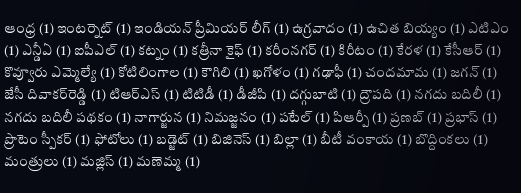ఆంధ్ర (1) ఇంటర్నెట్ (1) ఇండియన్‌ ప్రీమియర్‌ లీగ్‌ (1) ఉగ్రవాదం (1) ఉచిత బియ్యం (1) ఎటిఎం (1) ఎన్డీఏ (1) ఐపీఎల్‌ (1) కట్నం (1) కత్రీనా కైఫ్‌ (1) కరీంనగర్‌ (1) కిరీటం (1) కేరళ (1) కేసీఆర్‌ (1) కొవ్వూరు ఎమ్మెల్యే (1) కోటిలింగాల (1) కౌగిలి (1) ఖగోళం (1) గఢాఫీ (1) చందమామ (1) జగన్ (1) జేసీ దివాకర్‌రెడ్డి (1) టిఆర్‌ఎస్‌ (1) టిటిడీ (1) డీజీపి (1) దగ్గుబాటి (1) ద్రౌపది (1) నగదు బదిలీ (1) నగదు బదిలీ పథకం (1) నాగార్జున (1) నిమజ్జనం (1) పటేల్‌ (1) పిఆర్పీ (1) ప్రణబ్ (1) ప్రభాస్ (1) ప్రొటెం స్పీకర్‌ (1) ఫోటోలు (1) బడ్జెట్‌ (1) బిజినెస్ (1) బిల్లా (1) బీటీ వంకాయ (1) బొద్దింకలు (1) మంత్రులు (1) మజ్లిస్ (1) మణెమ్మ (1)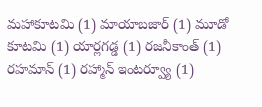మహాకూటమి (1) మాయాబజార్ (1) మూడో కూటమి (1) యార్లగడ్డ (1) రజనీకాంత్ (1) రహమాన్‌ (1) రహ్మాన్ ఇంటర్వ్యూ (1)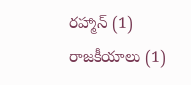రహ్మాన్‌ (1) రాజకీయాలు (1)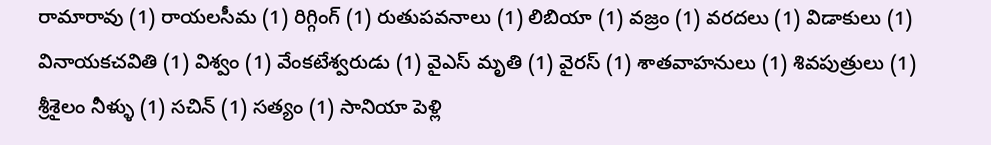రామారావు (1) రాయలసీమ (1) రిగ్గింగ్‌ (1) రుతుపవనాలు (1) లిబియా (1) వజ్రం (1) వరదలు (1) విడాకులు (1) వినాయకచవితి (1) విశ్వం (1) వేంకటేశ్వరుడు (1) వైఎస్ మృతి (1) వైరస్ (1) శాతవాహనులు (1) శివపుత్రులు (1) శ్రీశైలం నీళ్ళు (1) సచిన్ (1) సత్యం (1) సానియా పెళ్లి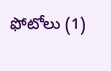ఫోటోలు (1)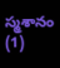స్మశానం (1)